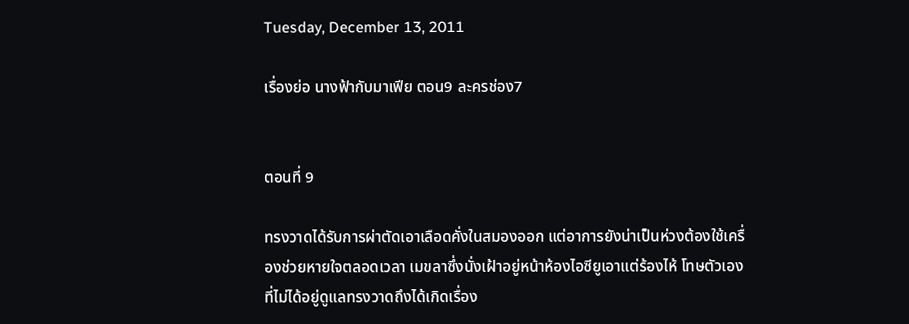Tuesday, December 13, 2011

เรื่องย่อ นางฟ้ากับมาเฟีย ตอน9 ละครช่อง7


ตอนที่ 9

ทรงวาดได้รับการผ่าตัดเอาเลือดคั่งในสมองออก แต่อาการยังน่าเป็นห่วงต้องใช้เครื่องช่วยหายใจตลอดเวลา เมขลาซึ่งนั่งเฝ้าอยู่หน้าห้องไอซียูเอาแต่ร้องไห้ โทษตัวเองที่ไม่ได้อยู่ดูแลทรงวาดถึงได้เกิดเรื่อง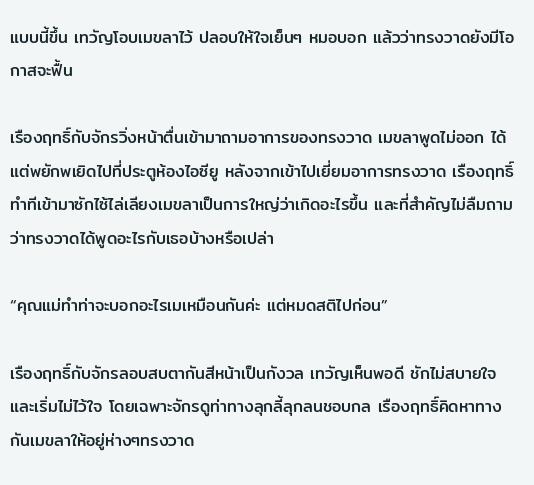แบบนี้ขึ้น เทวัญโอบเมขลาไว้ ปลอบให้ใจเย็นๆ หมอบอก แล้วว่าทรงวาดยังมีโอกาสจะฟื้น

เรืองฤทธิ์กับจักรวิ่งหน้าตื่นเข้ามาถามอาการของทรงวาด เมขลาพูดไม่ออก ได้แต่พยักพเยิดไปที่ประตูห้องไอซียู หลังจากเข้าไปเยี่ยมอาการทรงวาด เรืองฤทธิ์ทำทีเข้ามาซักไซ้ไล่เลียงเมขลาเป็นการใหญ่ว่าเกิดอะไรขึ้น และที่สำคัญไม่ลืมถามว่าทรงวาดได้พูดอะไรกับเธอบ้างหรือเปล่า

“คุณแม่ทำท่าจะบอกอะไรเมเหมือนกันค่ะ แต่หมดสติไปก่อน”

เรืองฤทธิ์กับจักรลอบสบตากันสีหน้าเป็นกังวล เทวัญเห็นพอดี ชักไม่สบายใจ และเริ่มไม่ไว้ใจ โดยเฉพาะจักรดูท่าทางลุกลี้ลุกลนชอบกล เรืองฤทธิ์คิดหาทางกันเมขลาให้อยู่ห่างๆทรงวาด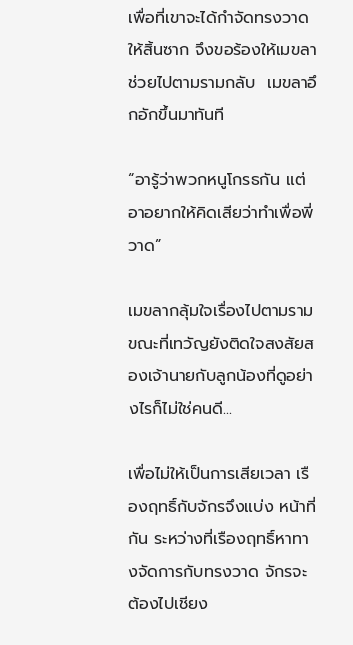เพื่อที่เขาจะได้กำจัดทรงวาดให้สิ้นซาก จึงขอร้องให้เมขลาช่วยไปตามรามกลับ  เมขลาอึกอักขึ้นมาทันที

“อารู้ว่าพวกหนูโกรธกัน แต่อาอยากให้คิดเสียว่าทำเพื่อพี่วาด”

เมขลากลุ้มใจเรื่องไปตามราม ขณะที่เทวัญยังติดใจสงสัยสองเจ้านายกับลูกน้องที่ดูอย่างไรก็ไม่ใช่คนดี...

เพื่อไม่ให้เป็นการเสียเวลา เรืองฤทธิ์กับจักรจึงแบ่ง หน้าที่กัน ระหว่างที่เรืองฤทธิ์หาทางจัดการกับทรงวาด จักรจะ ต้องไปเชียง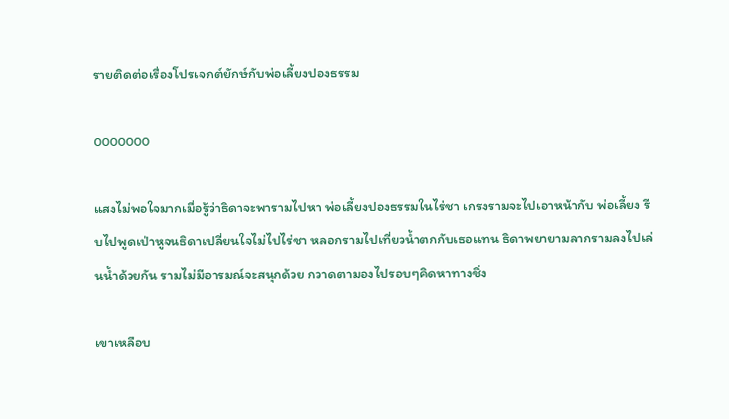รายติดต่อเรื่องโปรเจกต์ยักษ์กับพ่อเลี้ยงปองธรรม

ooooooo

แสงไม่พอใจมากเมื่อรู้ว่าธิดาจะพารามไปหา พ่อเลี้ยงปองธรรมในไร่ชา เกรงรามจะไปเอาหน้ากับ พ่อเลี้ยง รีบไปพูดเป่าหูจนธิดาเปลี่ยนใจไม่ไปไร่ชา หลอกรามไปเที่ยวน้ำตกกับเธอแทน ธิดาพยายามลากรามลงไปเล่นน้ำด้วยกัน รามไม่มีอารมณ์จะสนุกด้วย กวาดตามองไปรอบๆคิดหาทางชิ่ง

เขาเหลือบ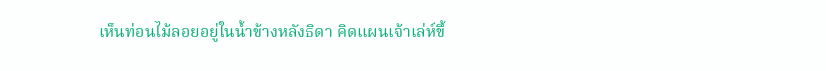เห็นท่อนไม้ลอยอยู่ในน้ำข้างหลังธิดา คิดแผนเจ้าเล่ห์ขึ้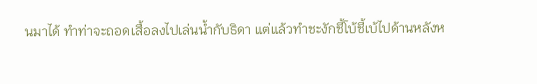นมาได้ ทำท่าจะถอดเสื้อลงไปเล่นน้ำกับธิดา แต่แล้วทำชะงักชี้โบ้ชี้เบ้ไปด้านหลังห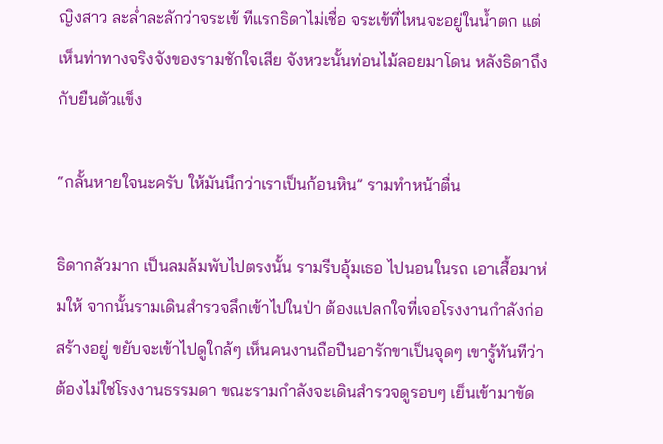ญิงสาว ละล่ำละลักว่าจระเข้ ทีแรกธิดาไม่เชื่อ จระเข้ที่ไหนจะอยู่ในน้ำตก แต่เห็นท่าทางจริงจังของรามชักใจเสีย จังหวะนั้นท่อนไม้ลอยมาโดน หลังธิดาถึงกับยืนตัวแข็ง

“กลั้นหายใจนะครับ ให้มันนึกว่าเราเป็นก้อนหิน” รามทำหน้าตื่น

ธิดากลัวมาก เป็นลมล้มพับไปตรงนั้น รามรีบอุ้มเธอ ไปนอนในรถ เอาเสื้อมาห่มให้ จากนั้นรามเดินสำรวจลึกเข้าไปในป่า ต้องแปลกใจที่เจอโรงงานกำลังก่อสร้างอยู่ ขยับจะเข้าไปดูใกล้ๆ เห็นคนงานถือปืนอารักขาเป็นจุดๆ เขารู้ทันทีว่าต้องไม่ใช่โรงงานธรรมดา ขณะรามกำลังจะเดินสำรวจดูรอบๆ เย็นเข้ามาขัด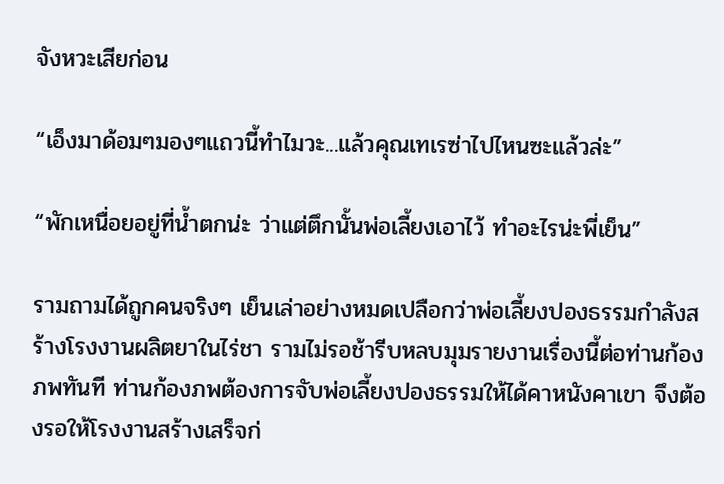จังหวะเสียก่อน

“เอ็งมาด้อมๆมองๆแถวนี้ทำไมวะ...แล้วคุณเทเรซ่าไปไหนซะแล้วล่ะ”

“พักเหนื่อยอยู่ที่น้ำตกน่ะ ว่าแต่ตึกนั้นพ่อเลี้ยงเอาไว้ ทำอะไรน่ะพี่เย็น”

รามถามได้ถูกคนจริงๆ เย็นเล่าอย่างหมดเปลือกว่าพ่อเลี้ยงปองธรรมกำลังสร้างโรงงานผลิตยาในไร่ชา รามไม่รอช้ารีบหลบมุมรายงานเรื่องนี้ต่อท่านก้องภพทันที ท่านก้องภพต้องการจับพ่อเลี้ยงปองธรรมให้ได้คาหนังคาเขา จึงต้องรอให้โรงงานสร้างเสร็จก่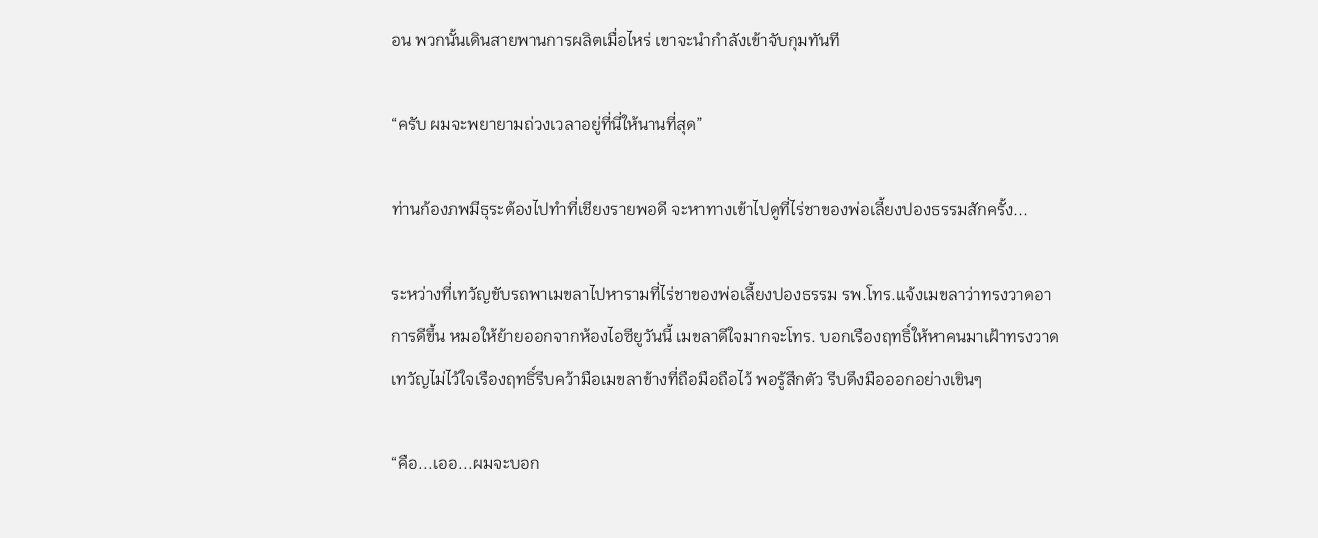อน พวกนั้นเดินสายพานการผลิตเมื่อไหร่ เขาจะนำกำลังเข้าจับกุมทันที

“ครับ ผมจะพยายามถ่วงเวลาอยู่ที่นี่ให้นานที่สุด”

ท่านก้องภพมีธุระต้องไปทำที่เชียงรายพอดี จะหาทางเข้าไปดูที่ไร่ชาของพ่อเลี้ยงปองธรรมสักครั้ง...

ระหว่างที่เทวัญขับรถพาเมขลาไปหารามที่ไร่ชาของพ่อเลี้ยงปองธรรม รพ.โทร.แจ้งเมขลาว่าทรงวาดอาการดีขึ้น หมอให้ย้ายออกจากห้องไอซียูวันนี้ เมขลาดีใจมากจะโทร. บอกเรืองฤทธิ์ให้หาคนมาเฝ้าทรงวาด เทวัญไม่ไว้ใจเรืองฤทธิ์รีบคว้ามือเมขลาข้างที่ถือมือถือไว้ พอรู้สึกตัว รีบดึงมือออกอย่างเขินๆ

“คือ...เออ...ผมจะบอก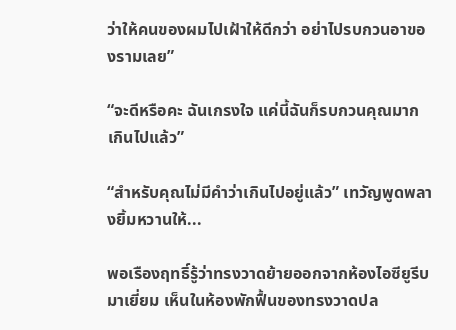ว่าให้คนของผมไปเฝ้าให้ดีกว่า อย่าไปรบกวนอาของรามเลย”

“จะดีหรือคะ ฉันเกรงใจ แค่นี้ฉันก็รบกวนคุณมากเกินไปแล้ว”

“สำหรับคุณไม่มีคำว่าเกินไปอยู่แล้ว” เทวัญพูดพลางยิ้มหวานให้...

พอเรืองฤทธิ์รู้ว่าทรงวาดย้ายออกจากห้องไอซียูรีบมาเยี่ยม เห็นในห้องพักฟื้นของทรงวาดปล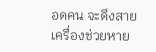อดคน จะดึงสายเครื่องช่วยหาย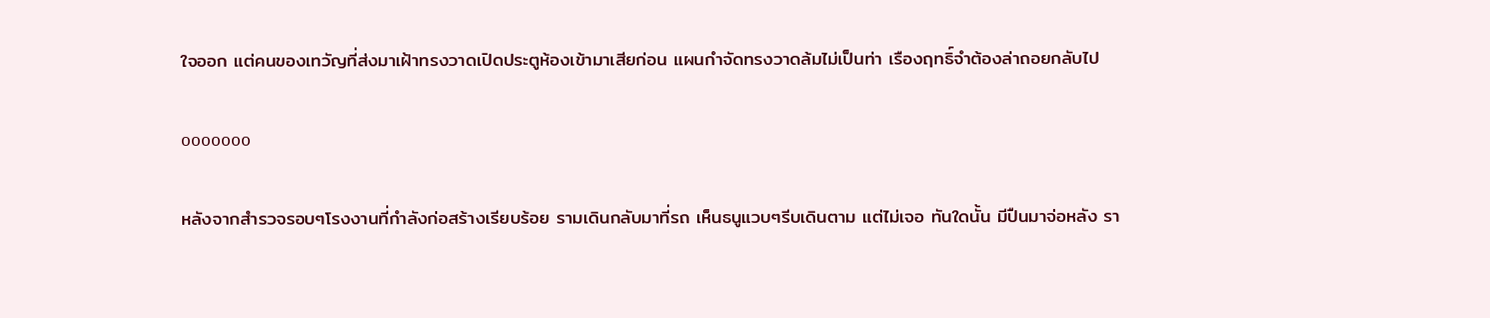ใจออก แต่คนของเทวัญที่ส่งมาเฝ้าทรงวาดเปิดประตูห้องเข้ามาเสียก่อน แผนกำจัดทรงวาดล้มไม่เป็นท่า เรืองฤทธิ์จำต้องล่าถอยกลับไป

ooooooo

หลังจากสำรวจรอบๆโรงงานที่กำลังก่อสร้างเรียบร้อย รามเดินกลับมาที่รถ เห็นธนูแวบๆรีบเดินตาม แต่ไม่เจอ ทันใดนั้น มีปืนมาจ่อหลัง รา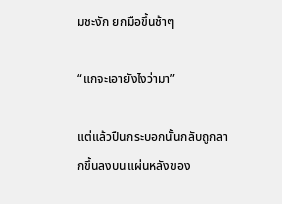มชะงัก ยกมือขึ้นช้าๆ

“แกจะเอายังไงว่ามา”

แต่แล้วปืนกระบอกนั้นกลับถูกลากขึ้นลงบนแผ่นหลังของ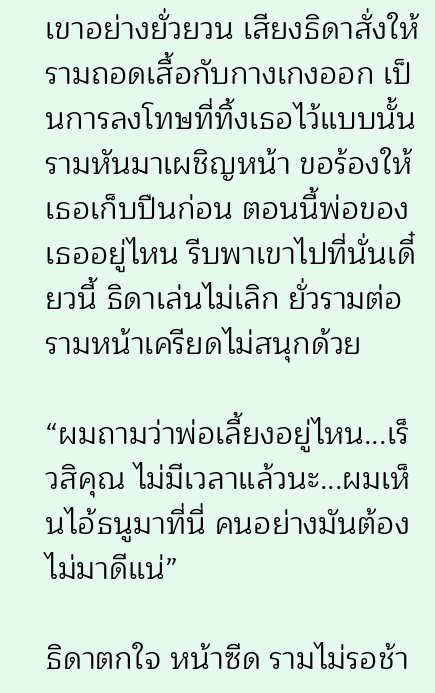เขาอย่างยั่วยวน เสียงธิดาสั่งให้รามถอดเสื้อกับกางเกงออก เป็นการลงโทษที่ทิ้งเธอไว้แบบนั้น รามหันมาเผชิญหน้า ขอร้องให้เธอเก็บปืนก่อน ตอนนี้พ่อของเธออยู่ไหน รีบพาเขาไปที่นั่นเดี๋ยวนี้ ธิดาเล่นไม่เลิก ยั่วรามต่อ รามหน้าเครียดไม่สนุกด้วย

“ผมถามว่าพ่อเลี้ยงอยู่ไหน...เร็วสิคุณ ไม่มีเวลาแล้วนะ...ผมเห็นไอ้ธนูมาที่นี่ คนอย่างมันต้องไม่มาดีแน่”

ธิดาตกใจ หน้าซีด รามไม่รอช้า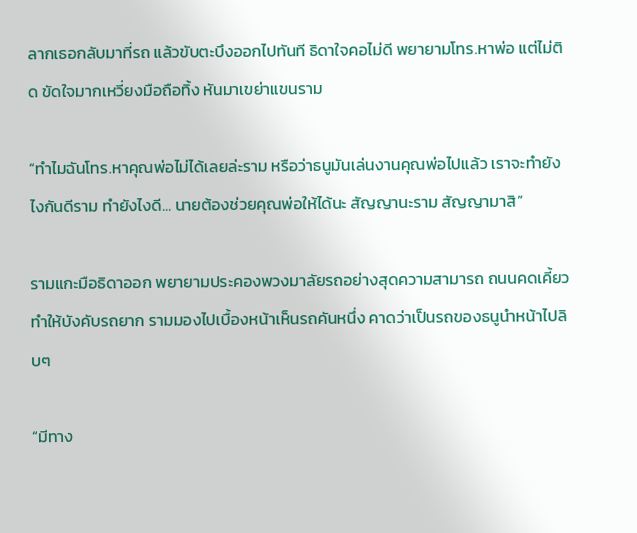ลากเธอกลับมาที่รถ แล้วขับตะบึงออกไปทันที ธิดาใจคอไม่ดี พยายามโทร.หาพ่อ แต่ไม่ติด ขัดใจมากเหวี่ยงมือถือทิ้ง หันมาเขย่าแขนราม

“ทำไมฉันโทร.หาคุณพ่อไม่ได้เลยล่ะราม หรือว่าธนูมันเล่นงานคุณพ่อไปแล้ว เราจะทำยังไงกันดีราม ทำยังไงดี... นายต้องช่วยคุณพ่อให้ได้นะ สัญญานะราม สัญญามาสิ”

รามแกะมือธิดาออก พยายามประคองพวงมาลัยรถอย่างสุดความสามารถ ถนนคดเคี้ยวทำให้บังคับรถยาก รามมองไปเบื้องหน้าเห็นรถคันหนึ่ง คาดว่าเป็นรถของธนูนำหน้าไปลิบๆ

“มีทาง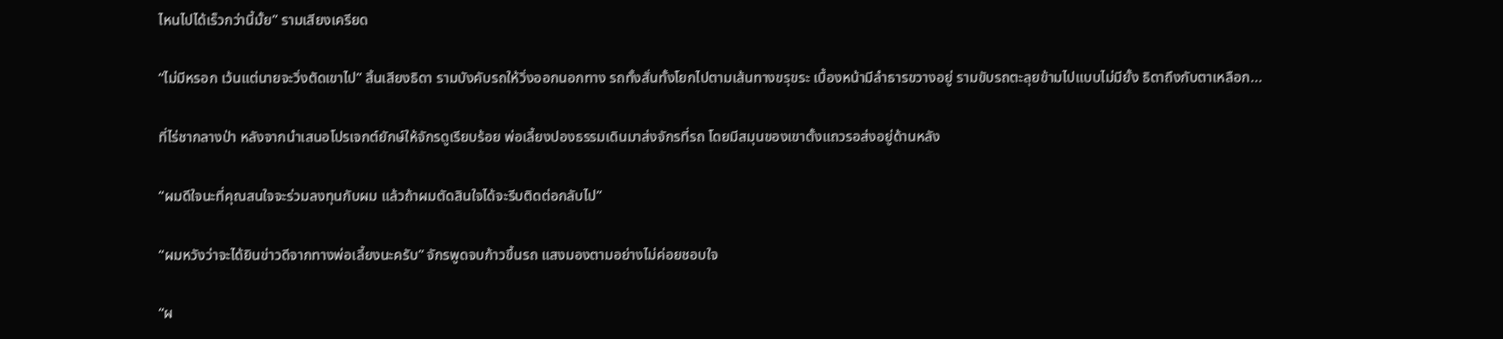ไหนไปได้เร็วกว่านี้มั้ย” รามเสียงเครียด

“ไม่มีหรอก เว้นแต่นายจะวิ่งตัดเขาไป” สิ้นเสียงธิดา รามบังคับรถให้วิ่งออกนอกทาง รถทั้งสั่นทั้งโยกไปตามเส้นทางขรุขระ เบื้องหน้ามีลำธารขวางอยู่ รามขับรถตะลุยข้ามไปแบบไม่มียั้ง ธิดาถึงกับตาเหลือก...

ที่ไร่ชากลางป่า หลังจากนำเสนอโปรเจกต์ยักษ์ให้จักรดูเรียบร้อย พ่อเลี้ยงปองธรรมเดินมาส่งจักรที่รถ โดยมีสมุนของเขาตั้งแถวรอส่งอยู่ด้านหลัง

“ผมดีใจนะที่คุณสนใจจะร่วมลงทุนกับผม แล้วถ้าผมตัดสินใจได้จะรีบติดต่อกลับไป”

“ผมหวังว่าจะได้ยินข่าวดีจากทางพ่อเลี้ยงนะครับ” จักรพูดจบก้าวขึ้นรถ แสงมองตามอย่างไม่ค่อยชอบใจ

“ผ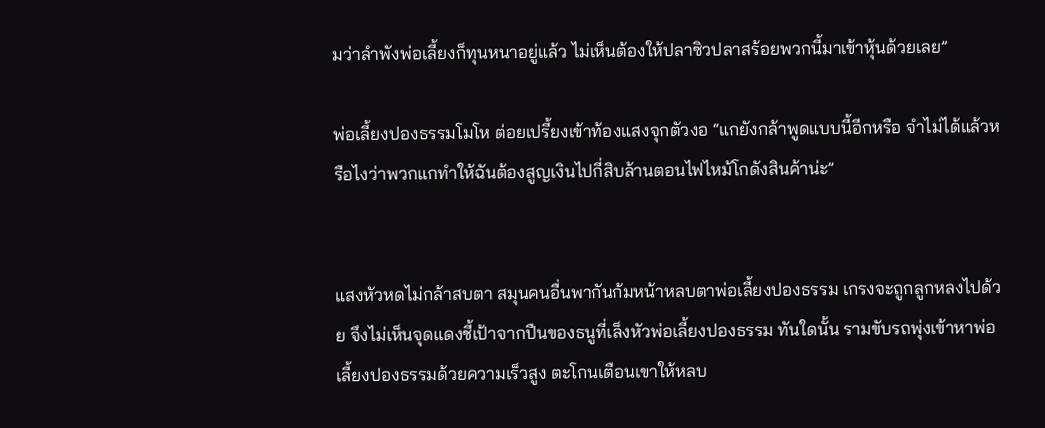มว่าลำพังพ่อเลี้ยงก็ทุนหนาอยู่แล้ว ไม่เห็นต้องให้ปลาซิวปลาสร้อยพวกนี้มาเข้าหุ้นด้วยเลย”

พ่อเลี้ยงปองธรรมโมโห ต่อยเปรี้ยงเข้าท้องแสงจุกตัวงอ “แกยังกล้าพูดแบบนี้อีกหรือ จำไม่ได้แล้วหรือไงว่าพวกแกทำให้ฉันต้องสูญเงินไปกี่สิบล้านตอนไฟไหม้โกดังสินค้าน่ะ”


แสงหัวหดไม่กล้าสบตา สมุนคนอื่นพากันก้มหน้าหลบตาพ่อเลี้ยงปองธรรม เกรงจะถูกลูกหลงไปด้วย จึงไม่เห็นจุดแดงชี้เป้าจากปืนของธนูที่เล็งหัวพ่อเลี้ยงปองธรรม ทันใดนั้น รามขับรถพุ่งเข้าหาพ่อเลี้ยงปองธรรมด้วยความเร็วสูง ตะโกนเตือนเขาให้หลบ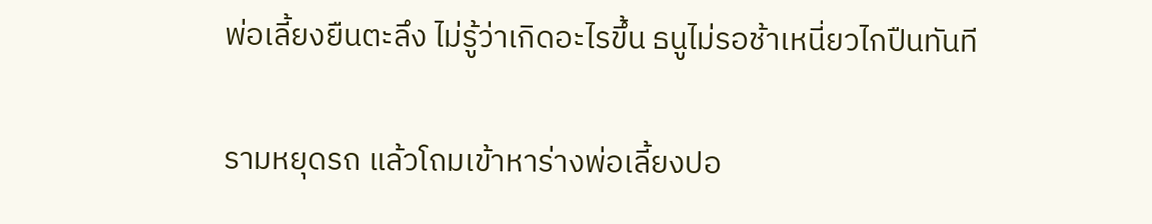พ่อเลี้ยงยืนตะลึง ไม่รู้ว่าเกิดอะไรขึ้น ธนูไม่รอช้าเหนี่ยวไกปืนทันที

รามหยุดรถ แล้วโถมเข้าหาร่างพ่อเลี้ยงปอ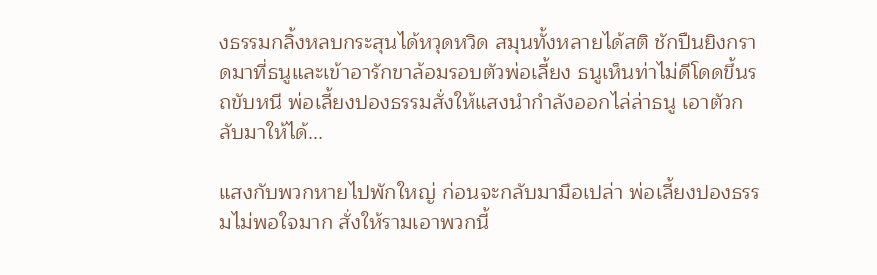งธรรมกลิ้งหลบกระสุนได้หวุดหวิด สมุนทั้งหลายได้สติ ชักปืนยิงกราดมาที่ธนูและเข้าอารักขาล้อมรอบตัวพ่อเลี้ยง ธนูเห็นท่าไม่ดีโดดขึ้นรถขับหนี พ่อเลี้ยงปองธรรมสั่งให้แสงนำกำลังออกไล่ล่าธนู เอาตัวกลับมาให้ได้...

แสงกับพวกหายไปพักใหญ่ ก่อนจะกลับมามือเปล่า พ่อเลี้ยงปองธรรมไม่พอใจมาก สั่งให้รามเอาพวกนี้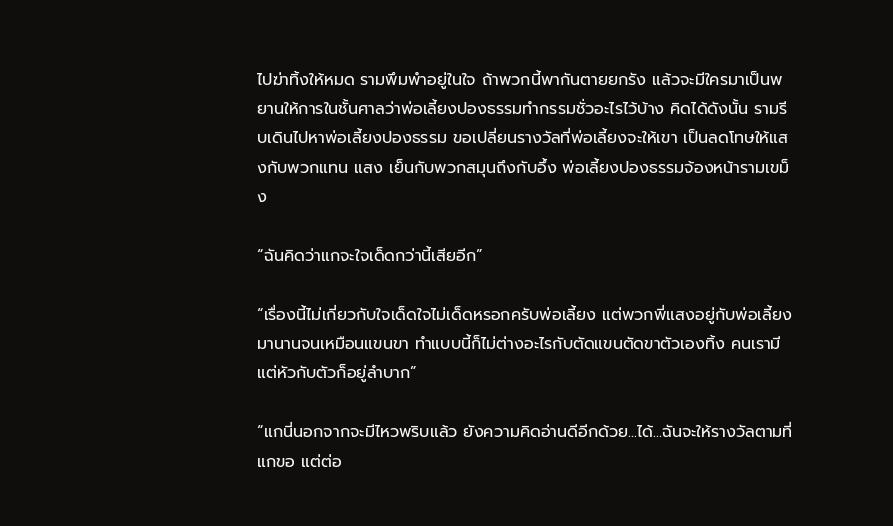ไปฆ่าทิ้งให้หมด รามพึมพำอยู่ในใจ ถ้าพวกนี้พากันตายยกรัง แล้วจะมีใครมาเป็นพยานให้การในชั้นศาลว่าพ่อเลี้ยงปองธรรมทำกรรมชั่วอะไรไว้บ้าง คิดได้ดังนั้น รามรีบเดินไปหาพ่อเลี้ยงปองธรรม ขอเปลี่ยนรางวัลที่พ่อเลี้ยงจะให้เขา เป็นลดโทษให้แสงกับพวกแทน แสง เย็นกับพวกสมุนถึงกับอึ้ง พ่อเลี้ยงปองธรรมจ้องหน้ารามเขม็ง

“ฉันคิดว่าแกจะใจเด็ดกว่านี้เสียอีก”

“เรื่องนี้ไม่เกี่ยวกับใจเด็ดใจไม่เด็ดหรอกครับพ่อเลี้ยง แต่พวกพี่แสงอยู่กับพ่อเลี้ยงมานานจนเหมือนแขนขา ทำแบบนี้ก็ไม่ต่างอะไรกับตัดแขนตัดขาตัวเองทิ้ง คนเรามีแต่หัวกับตัวก็อยู่ลำบาก”

“แกนี่นอกจากจะมีไหวพริบแล้ว ยังความคิดอ่านดีอีกด้วย...ได้...ฉันจะให้รางวัลตามที่แกขอ แต่ต่อ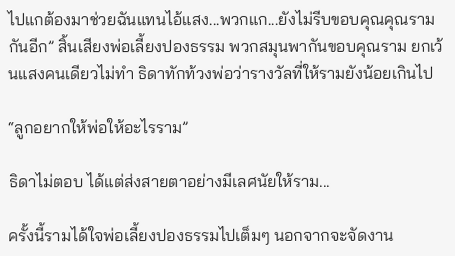ไปแกต้องมาช่วยฉันแทนไอ้แสง...พวกแก...ยังไม่รีบขอบคุณคุณรามกันอีก” สิ้นเสียงพ่อเลี้ยงปองธรรม พวกสมุนพากันขอบคุณราม ยกเว้นแสงคนเดียวไม่ทำ ธิดาทักท้วงพ่อว่ารางวัลที่ให้รามยังน้อยเกินไป

“ลูกอยากให้พ่อให้อะไรราม”

ธิดาไม่ตอบ ได้แต่ส่งสายตาอย่างมีเลศนัยให้ราม...

ครั้งนี้รามได้ใจพ่อเลี้ยงปองธรรมไปเต็มๆ นอกจากจะจัดงาน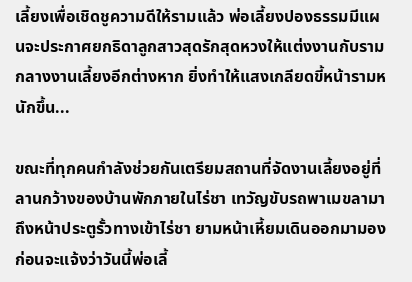เลี้ยงเพื่อเชิดชูความดีให้รามแล้ว พ่อเลี้ยงปองธรรมมีแผนจะประกาศยกธิดาลูกสาวสุดรักสุดหวงให้แต่งงานกับรามกลางงานเลี้ยงอีกต่างหาก ยิ่งทำให้แสงเกลียดขี้หน้ารามหนักขึ้น...

ขณะที่ทุกคนกำลังช่วยกันเตรียมสถานที่จัดงานเลี้ยงอยู่ที่ลานกว้างของบ้านพักภายในไร่ชา เทวัญขับรถพาเมขลามาถึงหน้าประตูรั้วทางเข้าไร่ชา ยามหน้าเหี้ยมเดินออกมามอง ก่อนจะแจ้งว่าวันนี้พ่อเลี้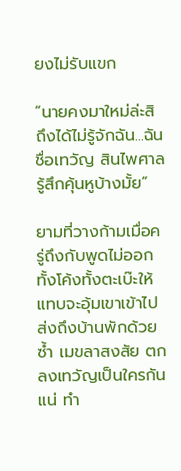ยงไม่รับแขก

“นายคงมาใหม่ล่ะสิ ถึงได้ไม่รู้จักฉัน...ฉันชื่อเทวัญ สินไพศาล รู้สึกคุ้นหูบ้างมั้ย”

ยามที่วางก้ามเมื่อครู่ถึงกับพูดไม่ออก ทั้งโค้งทั้งตะเบ๊ะให้ แทบจะอุ้มเขาเข้าไปส่งถึงบ้านพักด้วยซ้ำ เมขลาสงสัย ตกลงเทวัญเป็นใครกันแน่ ทำ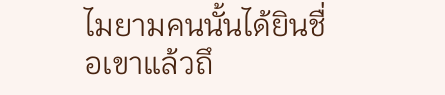ไมยามคนนั้นได้ยินชื่อเขาแล้วถึ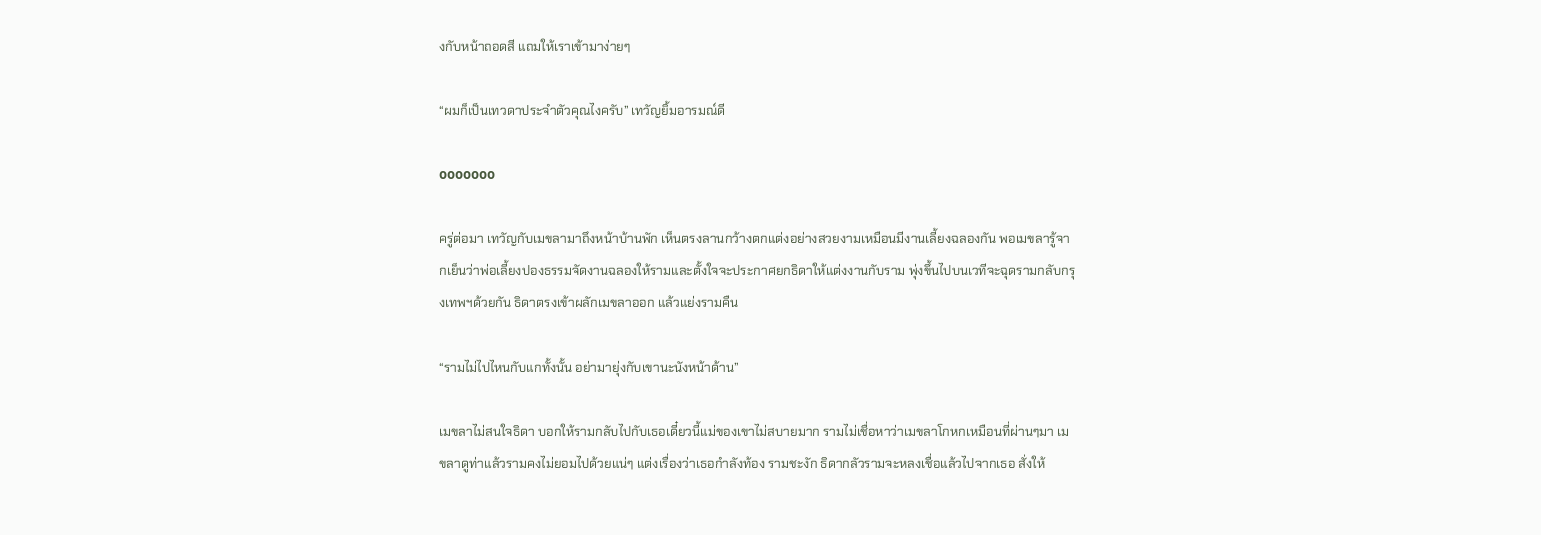งกับหน้าถอดสี แถมให้เราเข้ามาง่ายๆ

“ผมก็เป็นเทวดาประจำตัวคุณไงครับ” เทวัญยิ้มอารมณ์ดี

ooooooo

ครู่ต่อมา เทวัญกับเมขลามาถึงหน้าบ้านพัก เห็นตรงลานกว้างตกแต่งอย่างสวยงามเหมือนมีงานเลี้ยงฉลองกัน พอเมขลารู้จากเย็นว่าพ่อเลี้ยงปองธรรมจัดงานฉลองให้รามและตั้งใจจะประกาศยกธิดาให้แต่งงานกับราม พุ่งขึ้นไปบนเวทีจะฉุดรามกลับกรุงเทพฯด้วยกัน ธิดาตรงเข้าผลักเมขลาออก แล้วแย่งรามคืน

“รามไม่ไปไหนกับแกทั้งนั้น อย่ามายุ่งกับเขานะนังหน้าด้าน”

เมขลาไม่สนใจธิดา บอกให้รามกลับไปกับเธอเดี๋ยวนี้แม่ของเขาไม่สบายมาก รามไม่เชื่อหาว่าเมขลาโกหกเหมือนที่ผ่านๆมา เมขลาดูท่าแล้วรามคงไม่ยอมไปด้วยแน่ๆ แต่งเรื่องว่าเธอกำลังท้อง รามชะงัก ธิดากลัวรามจะหลงเชื่อแล้วไปจากเธอ สั่งให้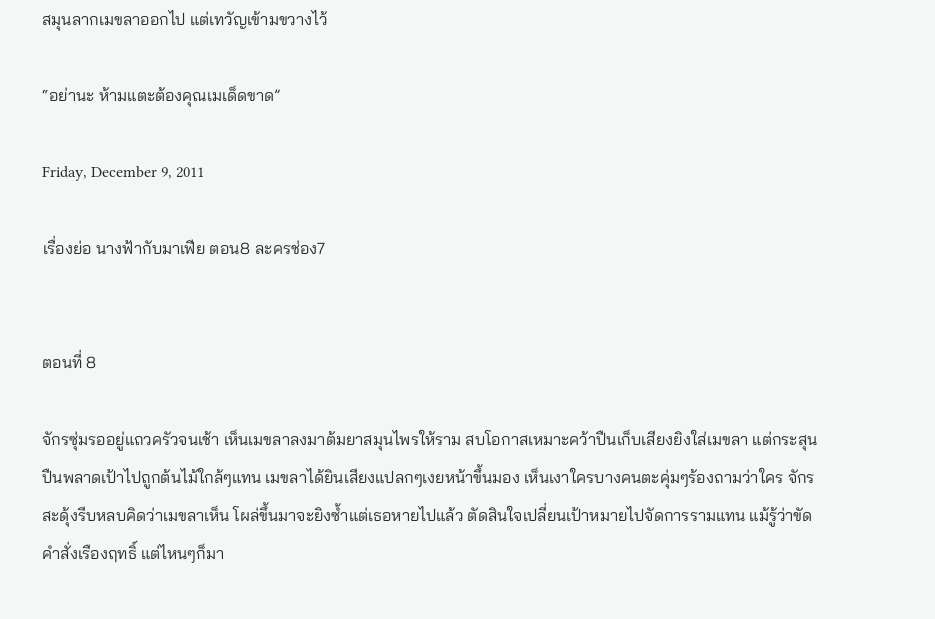สมุนลากเมขลาออกไป แต่เทวัญเข้ามขวางไว้

“อย่านะ ห้ามแตะต้องคุณเมเด็ดขาด”

Friday, December 9, 2011

เรื่องย่อ นางฟ้ากับมาเฟีย ตอน8 ละครช่อง7


ตอนที่ 8

จักรซุ่มรออยู่แถวครัวจนเช้า เห็นเมขลาลงมาต้มยาสมุนไพรให้ราม สบโอกาสเหมาะคว้าปืนเก็บเสียงยิงใส่เมขลา แต่กระสุนปืนพลาดเป้าไปถูกต้นไม้ใกล้ๆแทน เมขลาได้ยินเสียงแปลกๆเงยหน้าขึ้นมอง เห็นเงาใครบางคนตะคุ่มๆร้องถามว่าใคร จักรสะดุ้งรีบหลบคิดว่าเมขลาเห็น โผล่ขึ้นมาจะยิงซ้ำแต่เธอหายไปแล้ว ตัดสินใจเปลี่ยนเป้าหมายไปจัดการรามแทน แม้รู้ว่าขัดคำสั่งเรืองฤทธิ์ แต่ไหนๆก็มา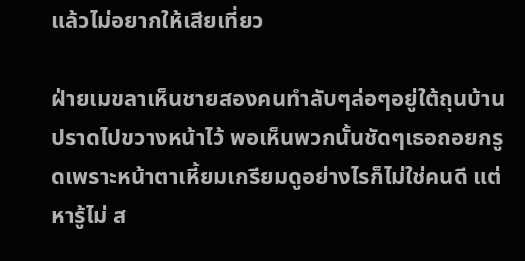แล้วไม่อยากให้เสียเที่ยว

ฝ่ายเมขลาเห็นชายสองคนทำลับๆล่อๆอยู่ใต้ถุนบ้าน ปราดไปขวางหน้าไว้ พอเห็นพวกนั้นชัดๆเธอถอยกรูดเพราะหน้าตาเหี้ยมเกรียมดูอย่างไรก็ไม่ใช่คนดี แต่หารู้ไม่ ส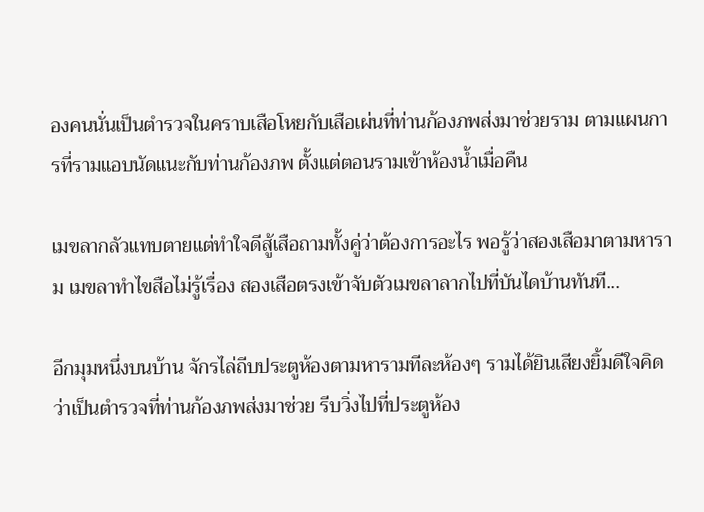องคนนั่นเป็นตำรวจในคราบเสือโหยกับเสือเผ่นที่ท่านก้องภพส่งมาช่วยราม ตามแผนการที่รามแอบนัดแนะกับท่านก้องภพ ตั้งแต่ตอนรามเข้าห้องน้ำเมื่อคืน

เมขลากลัวแทบตายแต่ทำใจดีสู้เสือถามทั้งคู่ว่าต้องการอะไร พอรู้ว่าสองเสือมาตามหาราม เมขลาทำไขสือไม่รู้เรื่อง สองเสือตรงเข้าจับตัวเมขลาลากไปที่บันไดบ้านทันที...

อีกมุมหนึ่งบนบ้าน จักรไล่ถีบประตูห้องตามหารามทีละห้องๆ รามได้ยินเสียงยิ้มดีใจคิดว่าเป็นตำรวจที่ท่านก้องภพส่งมาช่วย รีบวิ่งไปที่ประตูห้อง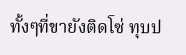ทั้งๆที่ขายังติดโซ่ ทุบป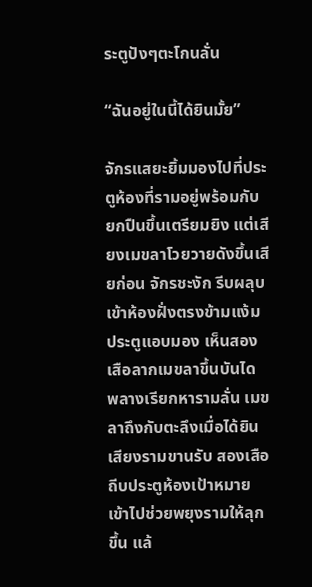ระตูปังๆตะโกนลั่น

“ฉันอยู่ในนี้ได้ยินมั้ย”

จักรแสยะยิ้มมองไปที่ประตูห้องที่รามอยู่พร้อมกับยกปืนขึ้นเตรียมยิง แต่เสียงเมขลาโวยวายดังขึ้นเสียก่อน จักรชะงัก รีบผลุบเข้าห้องฝั่งตรงข้ามแง้มประตูแอบมอง เห็นสองเสือลากเมขลาขึ้นบันได พลางเรียกหารามลั่น เมขลาถึงกับตะลึงเมื่อได้ยินเสียงรามขานรับ สองเสือถีบประตูห้องเป้าหมาย เข้าไปช่วยพยุงรามให้ลุกขึ้น แล้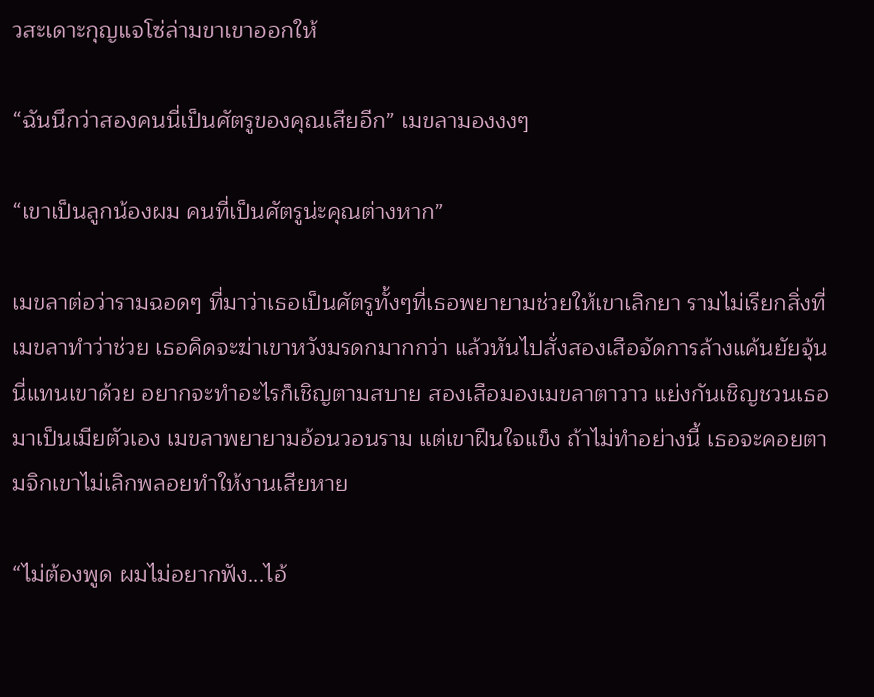วสะเดาะกุญแจโซ่ล่ามขาเขาออกให้

“ฉันนึกว่าสองคนนี่เป็นศัตรูของคุณเสียอีก” เมขลามองงงๆ

“เขาเป็นลูกน้องผม คนที่เป็นศัตรูน่ะคุณต่างหาก”

เมขลาต่อว่ารามฉอดๆ ที่มาว่าเธอเป็นศัตรูทั้งๆที่เธอพยายามช่วยให้เขาเลิกยา รามไม่เรียกสิ่งที่เมขลาทำว่าช่วย เธอคิดจะฆ่าเขาหวังมรดกมากกว่า แล้วหันไปสั่งสองเสือจัดการล้างแค้นยัยจุ้นนี่แทนเขาด้วย อยากจะทำอะไรก็เชิญตามสบาย สองเสือมองเมขลาตาวาว แย่งกันเชิญชวนเธอมาเป็นเมียตัวเอง เมขลาพยายามอ้อนวอนราม แต่เขาฝืนใจแข็ง ถ้าไม่ทำอย่างนี้ เธอจะคอยตามจิกเขาไม่เลิกพลอยทำให้งานเสียหาย

“ไม่ต้องพูด ผมไม่อยากฟัง...ไอ้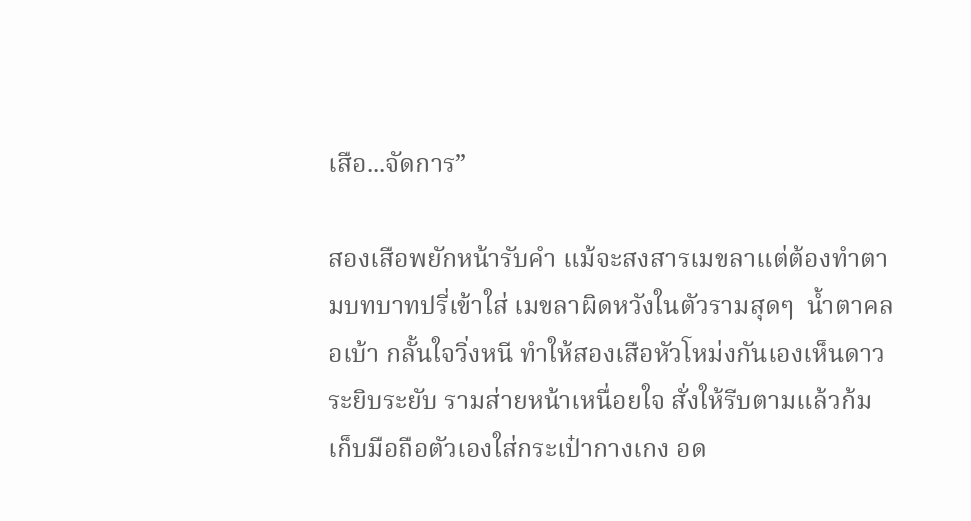เสือ...จัดการ”

สองเสือพยักหน้ารับคำ แม้จะสงสารเมขลาแต่ต้องทำตามบทบาทปรี่เข้าใส่ เมขลาผิดหวังในตัวรามสุดๆ  น้ำตาคลอเบ้า กลั้นใจวิ่งหนี ทำให้สองเสือหัวโหม่งกันเองเห็นดาวระยิบระยับ รามส่ายหน้าเหนื่อยใจ สั่งให้รีบตามแล้วก้มเก็บมือถือตัวเองใส่กระเป๋ากางเกง อด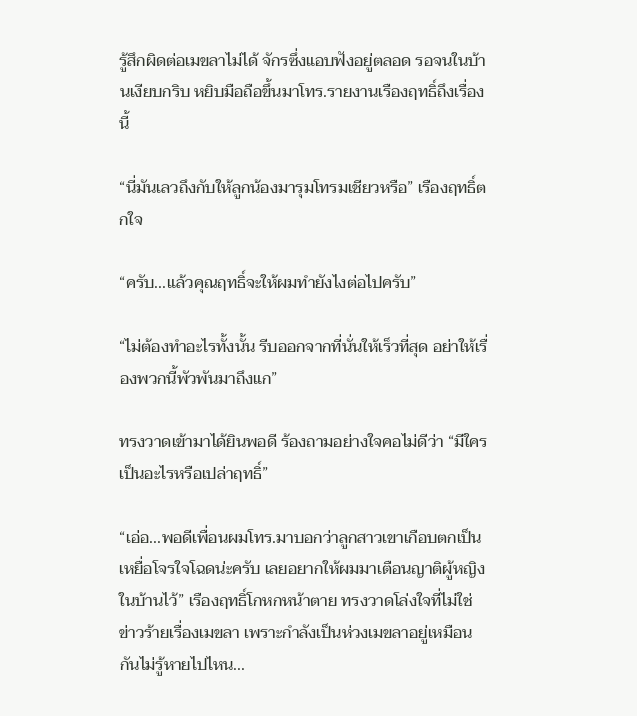รู้สึกผิดต่อเมขลาไม่ได้ จักรซึ่งแอบฟังอยู่ตลอด รอจนในบ้านเงียบกริบ หยิบมือถือขึ้นมาโทร.รายงานเรืองฤทธิ์ถึงเรื่องนี้

“นี่มันเลวถึงกับให้ลูกน้องมารุมโทรมเชียวหรือ” เรืองฤทธิ์ตกใจ

“ครับ...แล้วคุณฤทธิ์จะให้ผมทำยังไงต่อไปครับ”

“ไม่ต้องทำอะไรทั้งนั้น รีบออกจากที่นั่นให้เร็วที่สุด อย่าให้เรื่องพวกนี้พัวพันมาถึงแก”

ทรงวาดเข้ามาได้ยินพอดี ร้องถามอย่างใจคอไม่ดีว่า “มีใครเป็นอะไรหรือเปล่าฤทธิ์”

“เอ่อ...พอดีเพื่อนผมโทร.มาบอกว่าลูกสาวเขาเกือบตกเป็นเหยื่อโจรใจโฉดน่ะครับ เลยอยากให้ผมมาเตือนญาติผู้หญิงในบ้านไว้” เรืองฤทธิ์โกหกหน้าตาย ทรงวาดโล่งใจที่ไม่ใช่ข่าวร้ายเรื่องเมขลา เพราะกำลังเป็นห่วงเมขลาอยู่เหมือนกันไม่รู้หายไปไหน...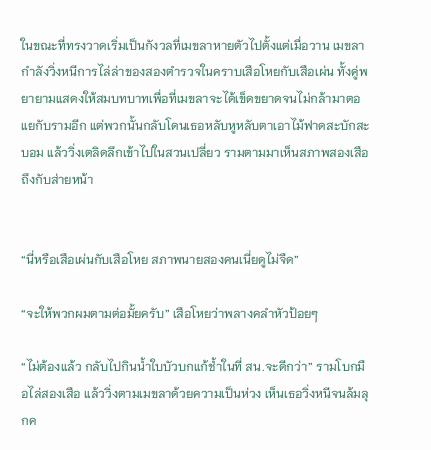ในขณะที่ทรงวาดเริ่มเป็นกังวลที่เมขลาหายตัวไปตั้งแต่เมื่อวาน เมขลากำลังวิ่งหนีการไล่ล่าของสองตำรวจในคราบเสือโหยกับเสือเผ่น ทั้งคู่พยายามแสดงให้สมบทบาทเพื่อที่เมขลาจะได้เข็ดขยาดจนไม่กล้ามาตอแยกับรามอีก แต่พวกนั้นกลับโดนเธอหลับหูหลับตาเอาไม้ฟาดสะบักสะบอม แล้ววิ่งเตลิดลึกเข้าไปในสวนเปลี่ยว รามตามมาเห็นสภาพสองเสือถึงกับส่ายหน้า


“นี่หรือเสือเผ่นกับเสือโหย สภาพนายสองคนเนี่ยดูไม่จืด”

“จะให้พวกผมตามต่อมั้ยครับ” เสือโหยว่าพลางคลำหัวป้อยๆ

“ไม่ต้องแล้ว กลับไปกินน้ำใบบัวบกแก้ช้ำในที่ สน.จะดีกว่า” รามโบกมือไล่สองเสือ แล้ววิ่งตามเมขลาด้วยความเป็นห่วง เห็นเธอวิ่งหนีจนล้มลุกค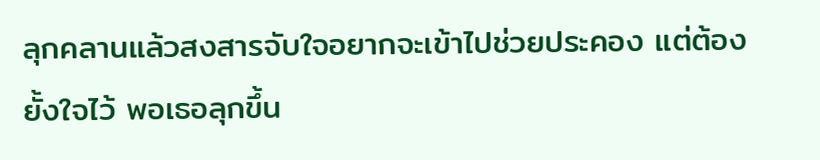ลุกคลานแล้วสงสารจับใจอยากจะเข้าไปช่วยประคอง แต่ต้องยั้งใจไว้ พอเธอลุกขึ้น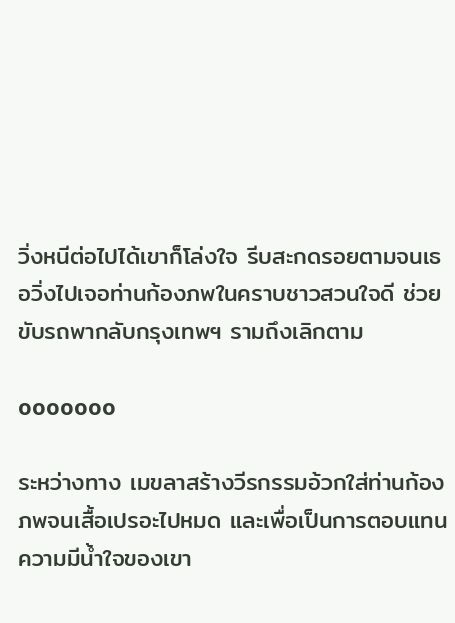วิ่งหนีต่อไปได้เขาก็โล่งใจ รีบสะกดรอยตามจนเธอวิ่งไปเจอท่านก้องภพในคราบชาวสวนใจดี ช่วยขับรถพากลับกรุงเทพฯ รามถึงเลิกตาม

ooooooo

ระหว่างทาง เมขลาสร้างวีรกรรมอ้วกใส่ท่านก้องภพจนเสื้อเปรอะไปหมด และเพื่อเป็นการตอบแทนความมีน้ำใจของเขา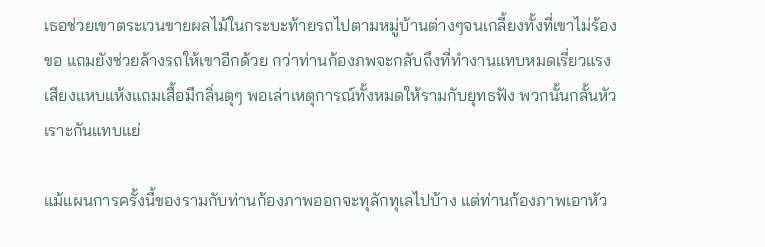เธอช่วยเขาตระเวนขายผลไม้ในกระบะท้ายรถไปตามหมู่บ้านต่างๆจนเกลี้ยงทั้งที่เขาไม่ร้องขอ แถมยังช่วยล้างรถให้เขาอีกด้วย กว่าท่านก้องภพจะกลับถึงที่ทำงานแทบหมดเรี่ยวแรง เสียงแหบแห้งแถมเสื้อมีกลิ่นตุๆ พอเล่าเหตุการณ์ทั้งหมดให้รามกับยุทธฟัง พวกนั้นกลั้นหัวเราะกันแทบแย่

แม้แผนการครั้งนี้ของรามกับท่านก้องภาพออกจะทุลักทุเลไปบ้าง แต่ท่านก้องภาพเอาหัว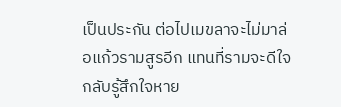เป็นประกัน ต่อไปเมขลาจะไม่มาล่อแก้วรามสูรอีก แทนที่รามจะดีใจ  กลับรู้สึกใจหาย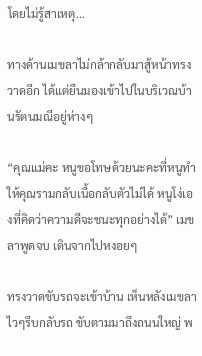โดยไม่รู้สาเหตุ...

ทางด้านเมขลาไม่กล้ากลับมาสู้หน้าทรงวาดอีก ได้แต่ยืนมองเข้าไปในบริเวณบ้านรัตนมณีอยู่ห่างๆ

“คุณแม่คะ หนูขอโทษด้วยนะคะที่หนูทำให้คุณรามกลับเนื้อกลับตัวไม่ได้ หนูโง่เองที่คิดว่าความดีจะชนะทุกอย่างได้” เมขลาพูดจบ เดินจากไปหงอยๆ

ทรงวาดขับรถจะเข้าบ้าน เห็นหลังเมขลาไวๆรีบกลับรถ ขับตามมาถึงถนนใหญ่ พ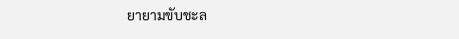ยายามขับชะล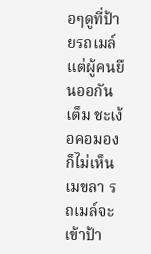อๆดูที่ป้ายรถเมล์ แต่ผู้คนยืนออกันเต็ม ชะเง้อคอมองก็ไม่เห็นเมขลา รถเมล์จะเข้าป้า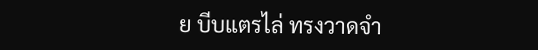ย บีบแตรไล่ ทรงวาดจำ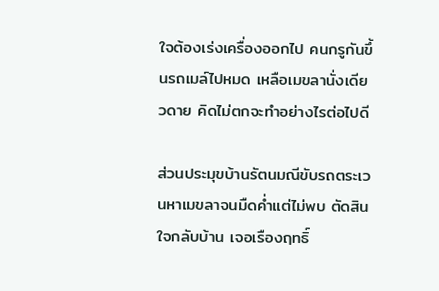ใจต้องเร่งเครื่องออกไป คนกรูกันขึ้นรถเมล์ไปหมด เหลือเมขลานั่งเดียวดาย คิดไม่ตกจะทำอย่างไรต่อไปดี

ส่วนประมุขบ้านรัตนมณีขับรถตระเวนหาเมขลาจนมืดค่ำแต่ไม่พบ ตัดสินใจกลับบ้าน เจอเรืองฤทธิ์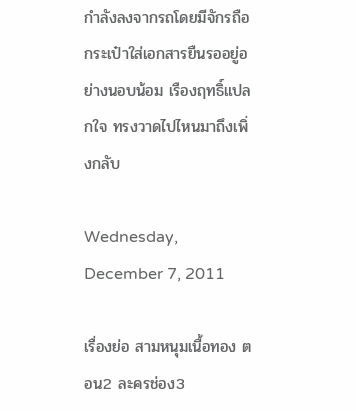กำลังลงจากรถโดยมีจักรถือกระเป๋าใส่เอกสารยืนรออยู่อย่างนอบน้อม เรืองฤทธิ์แปลกใจ ทรงวาดไปไหนมาถึงเพิ่งกลับ

Wednesday, December 7, 2011

เรื่องย่อ สามหนุมเนื้อทอง ตอน2 ละครช่อง3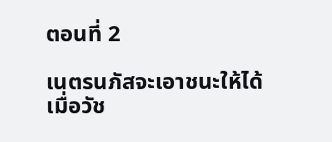ตอนที่ 2

เนตรนภัสจะเอาชนะให้ได้ เมื่อวัช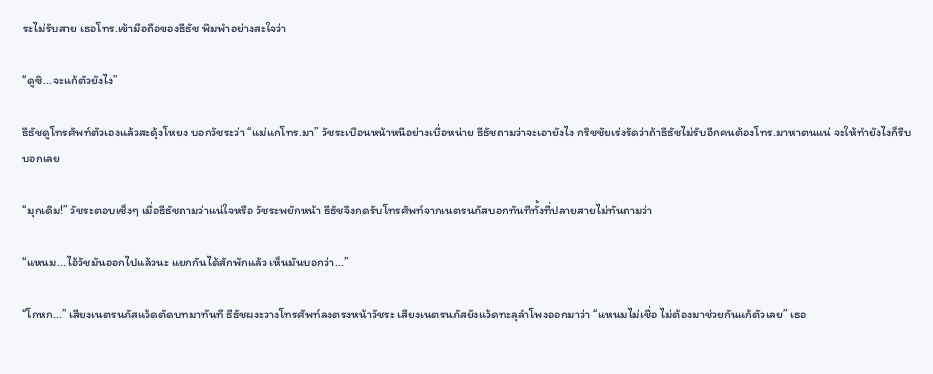ระไม่รับสาย เธอโทร.เข้ามือถือของธีธัช พึมพำอย่างสะใจว่า

“ดูซิ...จะแก้ตัวยังไง”

ธีธัชดูโทรศัพท์ตัวเองแล้วสะดุ้งโหยง บอกวัชระว่า “แม่แกโทร.มา” วัชระเบือนหน้าหนีอย่างเบื่อหน่าย ธีธัชถามว่าจะเอายังไง กริชชัยเร่งรัดว่าถ้าธีธัชไม่รับอีกคนต้องโทร.มาหาตนแน่ จะให้ทำยังไงก็รีบบอกเลย

“มุกเดิม!” วัชระตอบเซ็งๆ เมื่อธีธัชถามว่าแน่ใจหรือ วัชระพยักหน้า ธีธัชจึงกดรับโทรศัพท์จากเนตรนภัสบอกทันทีทั้งที่ปลายสายไม่ทันถามว่า

“แหนม...ไอ้วัชมันออกไปแล้วนะ แยกกันได้สักพักแล้ว เห็นมันบอกว่า...”

“โกหก...” เสียงเนตรนภัสแว้ดตัดบทมาทันที ธีธัชผงะวางโทรศัพท์ลงตรงหน้าวัชระ เสียงเนตรนภัสยังแว้ดทะลุลำโพงออกมาว่า “แหนมไม่เชื่อ ไม่ต้องมาช่วยกันแก้ตัวเลย” เธอ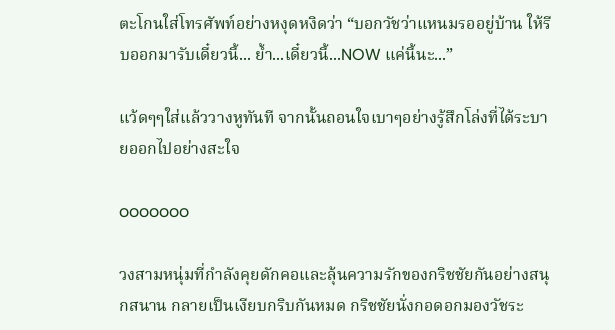ตะโกนใส่โทรศัพท์อย่างหงุดหงิดว่า “บอกวัชว่าแหนมรออยู่บ้าน ให้รีบออกมารับเดี๋ยวนี้... ย้ำ...เดี๋ยวนี้...NOW แค่นี้นะ...”

แว้ดๆๆใส่แล้ววางหูทันที จากนั้นถอนใจเบาๆอย่างรู้สึกโล่งที่ได้ระบายออกไปอย่างสะใจ

ooooooo

วงสามหนุ่มที่กำลังคุยดักคอและลุ้นความรักของกริชชัยกันอย่างสนุกสนาน กลายเป็นเงียบกริบกันหมด กริชชัยนั่งกอดอกมองวัชระ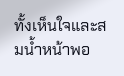ทั้งเห็นใจและสมน้ำหน้าพอ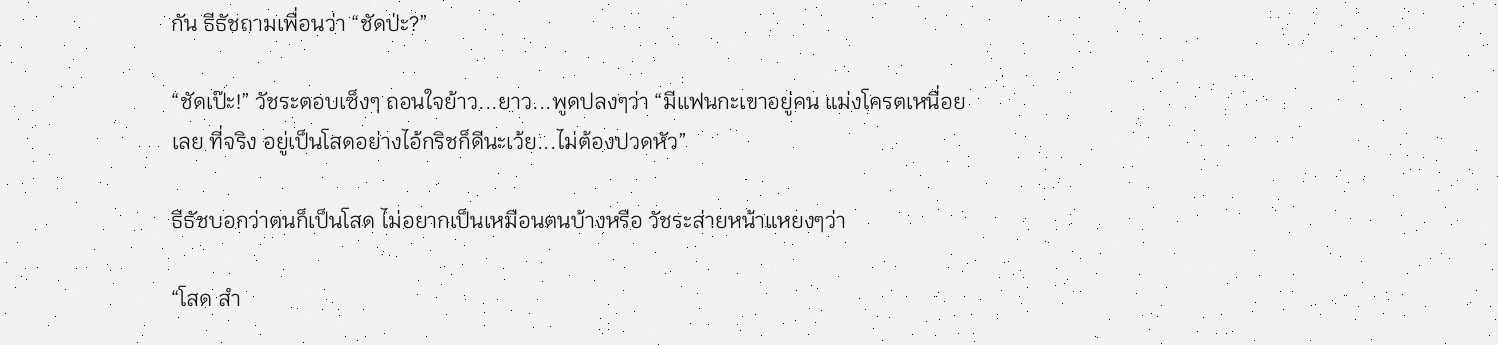กัน ธีธัชถามเพื่อนว่า “ชัดป่ะ?”

“ชัดเป๊ะ!” วัชระตอบเซ็งๆ ถอนใจย้าว...ยาว...พูดปลงๆว่า “มีแฟนกะเขาอยู่คน แม่งโครตเหนื่อยเลย ที่จริง อยู่เป็นโสดอย่างไอ้กริชก็ดีนะเว้ย...ไม่ต้องปวดหัว”

ธีธัชบอกว่าตนก็เป็นโสด ไม่อยากเป็นเหมือนตนบ้างหรือ วัชระส่ายหน้าแหยงๆว่า

“โสด สำ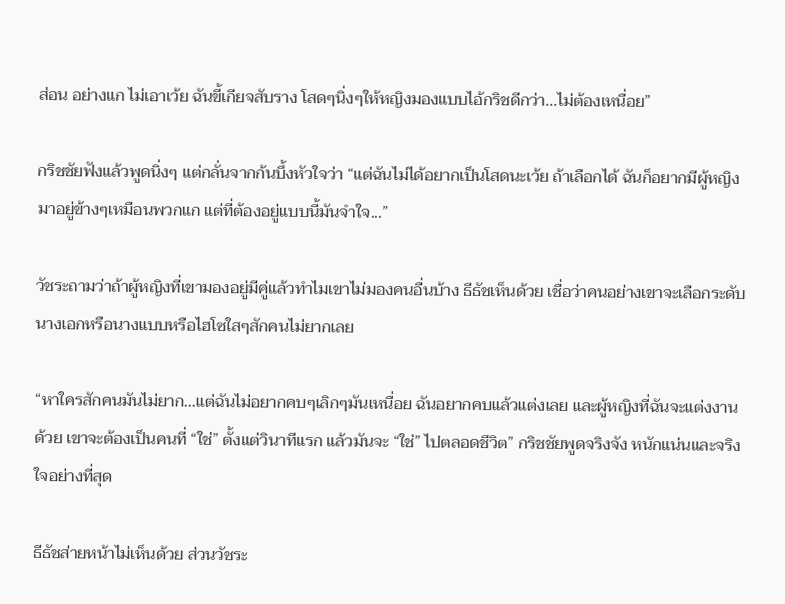ส่อน อย่างแก ไม่เอาเว้ย ฉันขี้เกียจสับราง โสดๆนิ่งๆให้หญิงมองแบบไอ้กริชดีกว่า...ไม่ต้องเหนื่อย”

กริชชัยฟังแล้วพูดนิ่งๆ แต่กลั่นจากก้นบึ้งหัวใจว่า “แต่ฉันไม่ได้อยากเป็นโสดนะเว้ย ถ้าเลือกได้ ฉันก็อยากมีผู้หญิงมาอยู่ข้างๆเหมือนพวกแก แต่ที่ต้องอยู่แบบนี้มันจำใจ...”

วัชระถามว่าถ้าผู้หญิงที่เขามองอยู่มีคู่แล้วทำไมเขาไม่มองคนอื่นบ้าง ธีธัชเห็นด้วย เชื่อว่าคนอย่างเขาจะเลือกระดับนางเอกหรือนางแบบหรือไฮโซใสๆสักคนไม่ยากเลย

“หาใครสักคนมันไม่ยาก...แต่ฉันไม่อยากคบๆเลิกๆมันเหนื่อย ฉันอยากคบแล้วแต่งเลย และผู้หญิงที่ฉันจะแต่งงานด้วย เขาจะต้องเป็นคนที่ “ใช่” ตั้งแต่วินาทีแรก แล้วมันจะ “ใช่” ไปตลอดชีวิต” กริชชัยพูดจริงจัง หนักแน่นและจริงใจอย่างที่สุด

ธีธัชส่ายหน้าไม่เห็นด้วย ส่วนวัชระ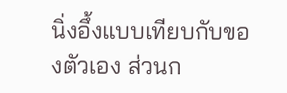นิ่งอึ้งแบบเทียบกับของตัวเอง ส่วนก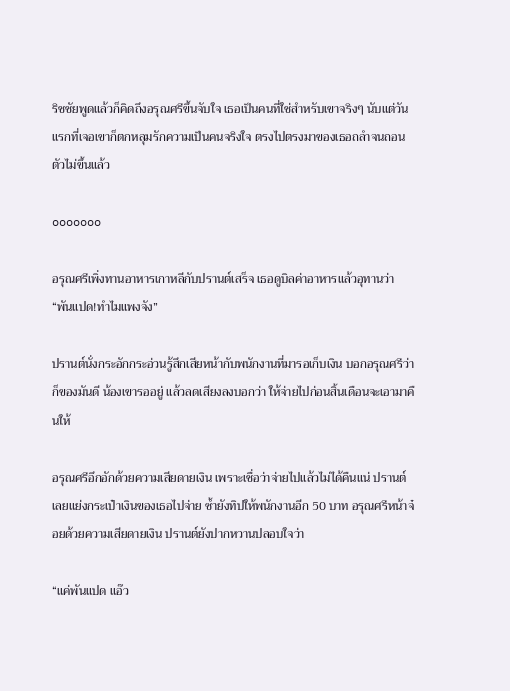ริชชัยพูดแล้วก็คิดถึงอรุณศรีขึ้นจับใจ เธอเป็นคนที่ใช่สำหรับเขาจริงๆ นับแต่วันแรกที่เจอเขาก็ตกหลุมรักความเป็นคนจริงใจ ตรงไปตรงมาของเธอถลำจนถอนตัวไม่ขึ้นแล้ว

ooooooo

อรุณศรีเพิ่งทานอาหารเกาหลีกับปรานต์เสร็จ เธอดูบิลค่าอาหารแล้วอุทานว่า “พันแปด!ทำไมแพงจัง”

ปรานต์นั่งกระอักกระอ่วนรู้สึกเสียหน้ากับพนักงานที่มารอเก็บเงิน บอกอรุณศรีว่า ก็ของมันดี น้องเขารออยู่ แล้วลดเสียงลงบอกว่า ให้จ่ายไปก่อนสิ้นเดือนจะเอามาคืนให้

อรุณศรีอึกอักด้วยความเสียดายเงิน เพราะเชื่อว่าจ่ายไปแล้วไม่ได้คืนแน่ ปรานต์เลยแย่งกระเป๋าเงินของเธอไปจ่าย ซํ้ายังทิปให้พนักงานอีก 50 บาท อรุณศรีหน้าจ๋อยด้วยความเสียดายเงิน ปรานต์ยังปากหวานปลอบใจว่า

“แค่พันแปด แอ๊ว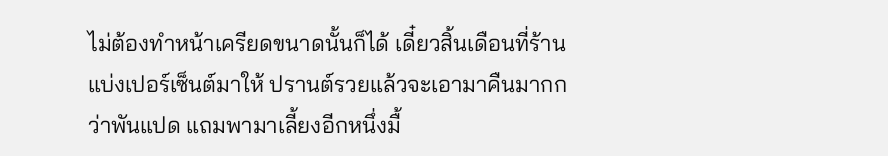ไม่ต้องทำหน้าเครียดขนาดนั้นก็ได้ เดี๋ยวสิ้นเดือนที่ร้านแบ่งเปอร์เซ็นต์มาให้ ปรานต์รวยแล้วจะเอามาคืนมากกว่าพันแปด แถมพามาเลี้ยงอีกหนึ่งมื้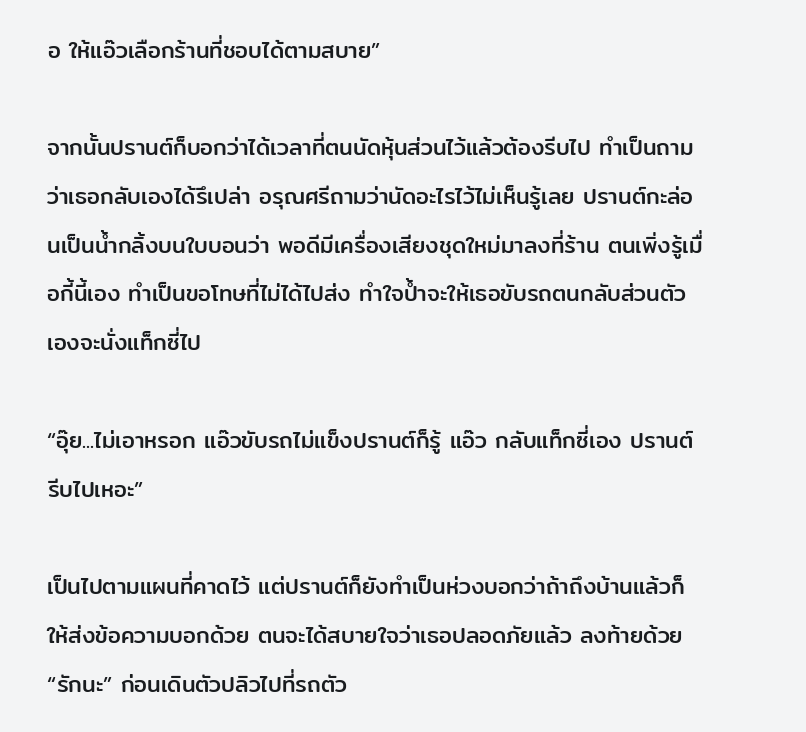อ ให้แอ๊วเลือกร้านที่ชอบได้ตามสบาย”

จากนั้นปรานต์ก็บอกว่าได้เวลาที่ตนนัดหุ้นส่วนไว้แล้วต้องรีบไป ทำเป็นถามว่าเธอกลับเองได้รึเปล่า อรุณศรีถามว่านัดอะไรไว้ไม่เห็นรู้เลย ปรานต์กะล่อนเป็นนํ้ากลิ้งบนใบบอนว่า พอดีมีเครื่องเสียงชุดใหม่มาลงที่ร้าน ตนเพิ่งรู้เมื่อกี้นี้เอง ทำเป็นขอโทษที่ไม่ได้ไปส่ง ทำใจปํ้าจะให้เธอขับรถตนกลับส่วนตัวเองจะนั่งแท็กซี่ไป

“อุ๊ย...ไม่เอาหรอก แอ๊วขับรถไม่แข็งปรานต์ก็รู้ แอ๊ว กลับแท็กซี่เอง ปรานต์รีบไปเหอะ”

เป็นไปตามแผนที่คาดไว้ แต่ปรานต์ก็ยังทำเป็นห่วงบอกว่าถ้าถึงบ้านแล้วก็ให้ส่งข้อความบอกด้วย ตนจะได้สบายใจว่าเธอปลอดภัยแล้ว ลงท้ายด้วย “รักนะ” ก่อนเดินตัวปลิวไปที่รถตัว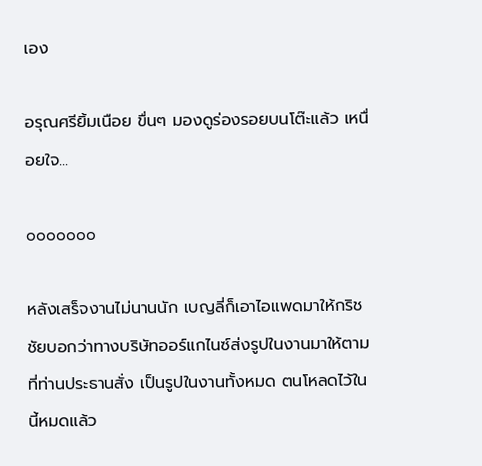เอง

อรุณศรียิ้มเนือย ขื่นๆ มองดูร่องรอยบนโต๊ะแล้ว เหนื่อยใจ...

ooooooo

หลังเสร็จงานไม่นานนัก เบญลี่ก็เอาไอแพดมาให้กริชชัยบอกว่าทางบริษัทออร์แกไนซ์ส่งรูปในงานมาให้ตามที่ท่านประธานสั่ง เป็นรูปในงานทั้งหมด ตนโหลดไว้ในนี้หมดแล้ว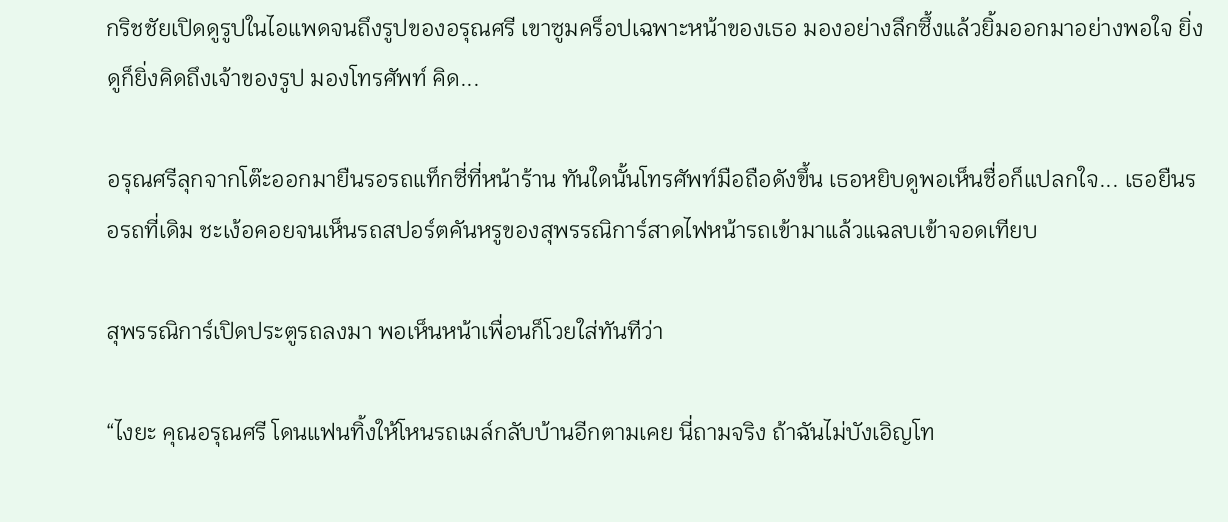กริชชัยเปิดดูรูปในไอแพดจนถึงรูปของอรุณศรี เขาซูมคร็อปเฉพาะหน้าของเธอ มองอย่างลึกซึ้งแล้วยิ้มออกมาอย่างพอใจ ยิ่งดูก็ยิ่งคิดถึงเจ้าของรูป มองโทรศัพท์ คิด...

อรุณศรีลุกจากโต๊ะออกมายืนรอรถแท็กซี่ที่หน้าร้าน ทันใดนั้นโทรศัพท์มือถือดังขึ้น เธอหยิบดูพอเห็นชื่อก็แปลกใจ... เธอยืนรอรถที่เดิม ชะเง้อคอยจนเห็นรถสปอร์ตคันหรูของสุพรรณิการ์สาดไฟหน้ารถเข้ามาแล้วแฉลบเข้าจอดเทียบ

สุพรรณิการ์เปิดประตูรถลงมา พอเห็นหน้าเพื่อนก็โวยใส่ทันทีว่า

“ไงยะ คุณอรุณศรี โดนแฟนทิ้งให้โหนรถเมล์กลับบ้านอีกตามเคย นี่ถามจริง ถ้าฉันไม่บังเอิญโท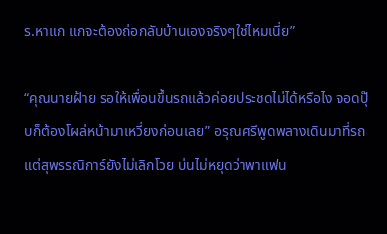ร.หาแก แกจะต้องถ่อกลับบ้านเองจริงๆใช่ไหมเนี่ย”

“คุณนายฝ้าย รอให้เพื่อนขึ้นรถแล้วค่อยประชดไม่ได้หรือไง จอดปุ๊บก็ต้องโผล่หน้ามาเหวี่ยงก่อนเลย” อรุณศรีพูดพลางเดินมาที่รถ แต่สุพรรณิการ์ยังไม่เลิกโวย บ่นไม่หยุดว่าพาแฟน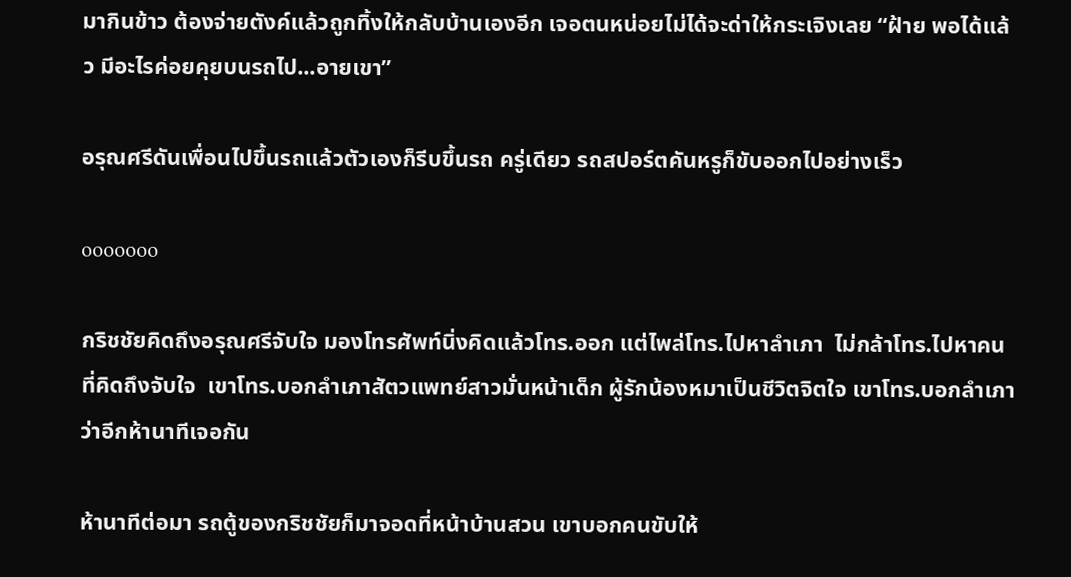มากินข้าว ต้องจ่ายตังค์แล้วถูกทิ้งให้กลับบ้านเองอีก เจอตนหน่อยไม่ได้จะด่าให้กระเจิงเลย “ฝ้าย พอได้แล้ว มีอะไรค่อยคุยบนรถไป...อายเขา”

อรุณศรีดันเพื่อนไปขึ้นรถแล้วตัวเองก็รีบขึ้นรถ ครู่เดียว รถสปอร์ตคันหรูก็ขับออกไปอย่างเร็ว

ooooooo

กริชชัยคิดถึงอรุณศรีจับใจ มองโทรศัพท์นิ่งคิดแล้วโทร.ออก แต่ไพล่โทร.ไปหาลำเภา  ไม่กล้าโทร.ไปหาคนที่คิดถึงจับใจ  เขาโทร.บอกลำเภาสัตวแพทย์สาวมั่นหน้าเด็ก ผู้รักน้องหมาเป็นชีวิตจิตใจ เขาโทร.บอกลำเภาว่าอีกห้านาทีเจอกัน

ห้านาทีต่อมา รถตู้ของกริชชัยก็มาจอดที่หน้าบ้านสวน เขาบอกคนขับให้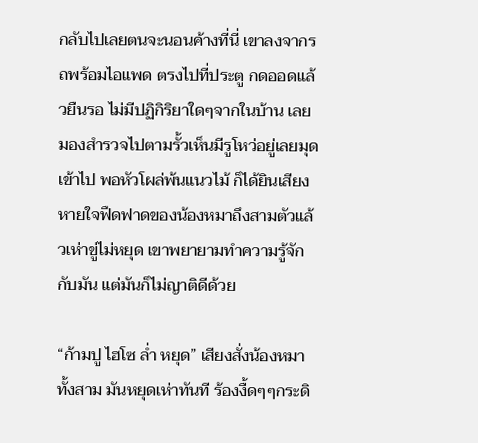กลับไปเลยตนจะนอนค้างที่นี่ เขาลงจากรถพร้อมไอแพด ตรงไปที่ประตู กดออดแล้วยืนรอ ไม่มีปฏิกิริยาใดๆจากในบ้าน เลยมองสำรวจไปตามรั้วเห็นมีรูโหว่อยู่เลยมุดเข้าไป พอหัวโผล่พ้นแนวไม้ ก็ได้ยินเสียงหายใจฟืดฟาดของน้องหมาถึงสามตัวแล้วเห่าขู่ไม่หยุด เขาพยายามทำความรู้จักกับมัน แต่มันก็ไม่ญาติดีด้วย

“ก้ามปู ไฮโซ ล่ำ หยุด” เสียงสั่งน้องหมาทั้งสาม มันหยุดเห่าทันที ร้องงื้ดๆๆกระดิ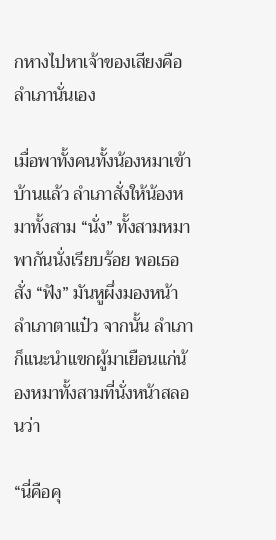กหางไปหาเจ้าของเสียงคือลำเภานั่นเอง

เมื่อพาทั้งคนทั้งน้องหมาเข้าบ้านแล้ว ลำเภาสั่งให้น้องหมาทั้งสาม “นั่ง” ทั้งสามหมาพากันนั่งเรียบร้อย พอเธอสั่ง “ฟัง” มันหูผึ่งมองหน้าลำเภาตาแป๋ว จากนั้น ลำเภาก็แนะนำแขกผู้มาเยือนแก่น้องหมาทั้งสามที่นั่งหน้าสลอนว่า

“นี่คือคุ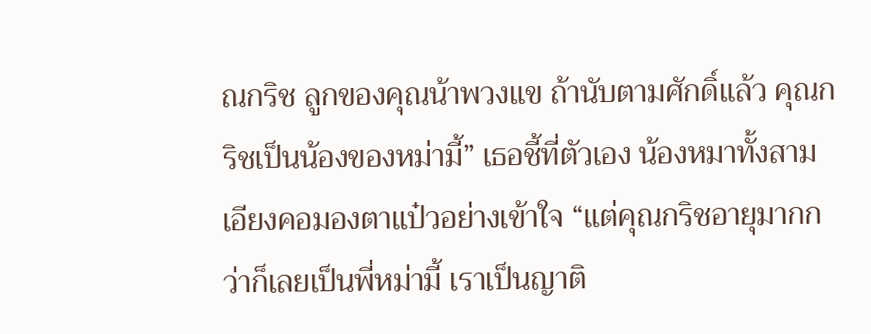ณกริช ลูกของคุณน้าพวงแข ถ้านับตามศักดิ์แล้ว คุณกริชเป็นน้องของหม่ามี้” เธอชี้ที่ตัวเอง น้องหมาทั้งสามเอียงคอมองตาแป๋วอย่างเข้าใจ “แต่คุณกริชอายุมากกว่าก็เลยเป็นพี่หม่ามี้ เราเป็นญาติ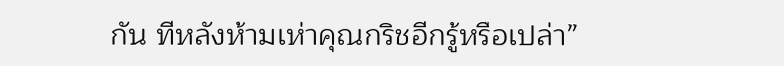กัน ทีหลังห้ามเห่าคุณกริชอีกรู้หรือเปล่า”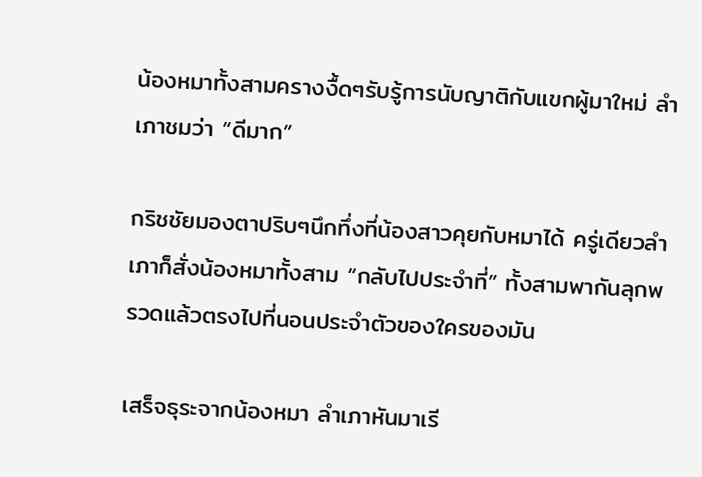น้องหมาทั้งสามครางงื้ดๆรับรู้การนับญาติกับแขกผู้มาใหม่ ลำเภาชมว่า “ดีมาก”

กริชชัยมองตาปริบๆนึกทึ่งที่น้องสาวคุยกับหมาได้ ครู่เดียวลำเภาก็สั่งน้องหมาทั้งสาม “กลับไปประจำที่” ทั้งสามพากันลุกพรวดแล้วตรงไปที่นอนประจำตัวของใครของมัน

เสร็จธุระจากน้องหมา ลำเภาหันมาเรี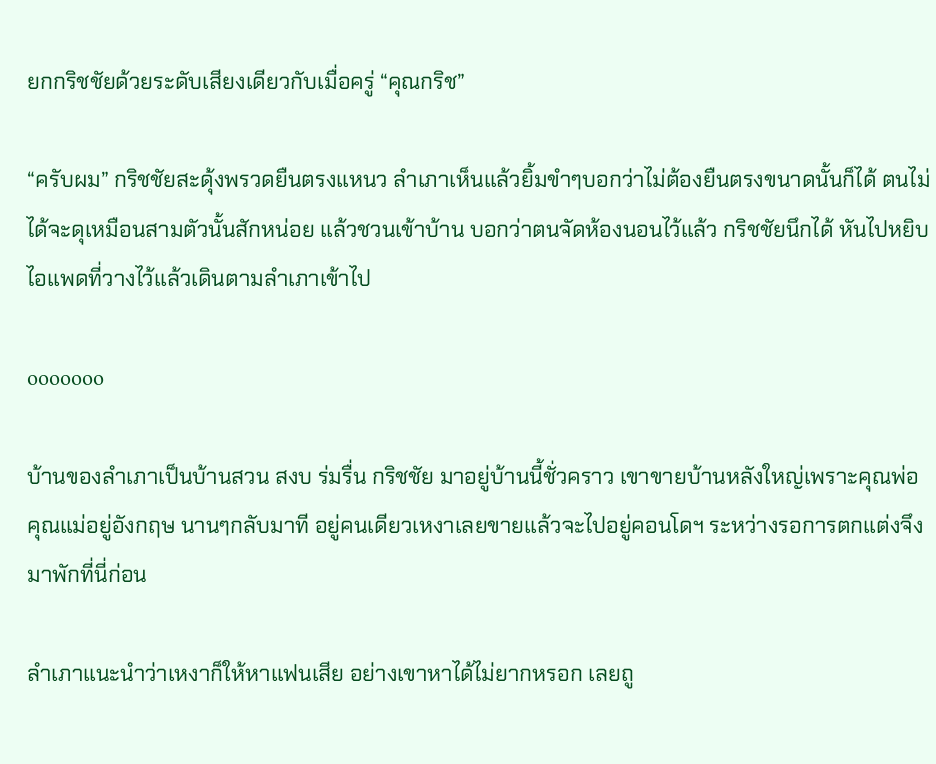ยกกริชชัยด้วยระดับเสียงเดียวกับเมื่อครู่ “คุณกริช”

“ครับผม” กริชชัยสะดุ้งพรวดยืนตรงแหนว ลำเภาเห็นแล้วยิ้มขำๆบอกว่าไม่ต้องยืนตรงขนาดนั้นก็ได้ ตนไม่ได้จะดุเหมือนสามตัวนั้นสักหน่อย แล้วชวนเข้าบ้าน บอกว่าตนจัดห้องนอนไว้แล้ว กริชชัยนึกได้ หันไปหยิบไอแพดที่วางไว้แล้วเดินตามลำเภาเข้าไป

ooooooo

บ้านของลำเภาเป็นบ้านสวน สงบ ร่มรื่น กริชชัย มาอยู่บ้านนี้ชั่วคราว เขาขายบ้านหลังใหญ่เพราะคุณพ่อคุณแม่อยู่อังกฤษ นานๆกลับมาที อยู่คนเดียวเหงาเลยขายแล้วจะไปอยู่คอนโดฯ ระหว่างรอการตกแต่งจึงมาพักที่นี่ก่อน

ลำเภาแนะนำว่าเหงาก็ให้หาแฟนเสีย อย่างเขาหาได้ไม่ยากหรอก เลยถู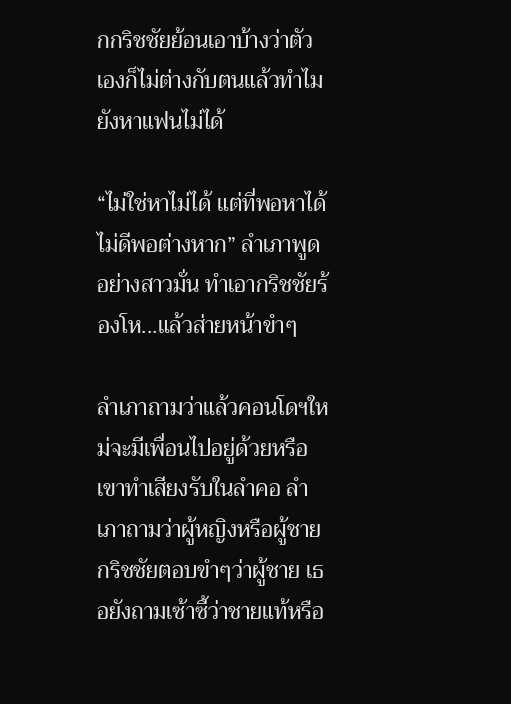กกริชชัยย้อนเอาบ้างว่าตัวเองก็ไม่ต่างกับตนแล้วทำไมยังหาแฟนไม่ได้

“ไม่ใช่หาไม่ได้ แต่ที่พอหาได้ ไม่ดีพอต่างหาก” ลำเภาพูดอย่างสาวมั่น ทำเอากริชชัยร้องโห...แล้วส่ายหน้าขำๆ

ลำเภาถามว่าแล้วคอนโดฯใหม่จะมีเพื่อนไปอยู่ด้วยหรือ เขาทำเสียงรับในลำคอ ลำเภาถามว่าผู้หญิงหรือผู้ชาย กริชชัยตอบขำๆว่าผู้ชาย เธอยังถามเซ้าซี้ว่าชายแท้หรือ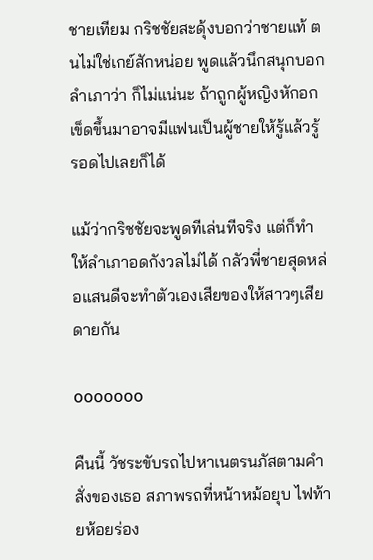ชายเทียม กริชชัยสะดุ้งบอกว่าชายแท้ ตนไม่ใช่เกย์สักหน่อย พูดแล้วนึกสนุกบอกลำเภาว่า ก็ไม่แน่นะ ถ้าถูกผู้หญิงหักอก เข็ดขึ้นมาอาจมีแฟนเป็นผู้ชายให้รู้แล้วรู้รอดไปเลยก็ได้

แม้ว่ากริชชัยจะพูดทีเล่นทีจริง แต่ก็ทำให้ลำเภาอดกังวลไม่ได้ กลัวพี่ชายสุดหล่อแสนดีจะทำตัวเองเสียของให้สาวๆเสียดายกัน

ooooooo

คืนนี้ วัชระขับรถไปหาเนตรนภัสตามคำสั่งของเธอ สภาพรถที่หน้าหม้อยุบ ไฟท้ายห้อยร่อง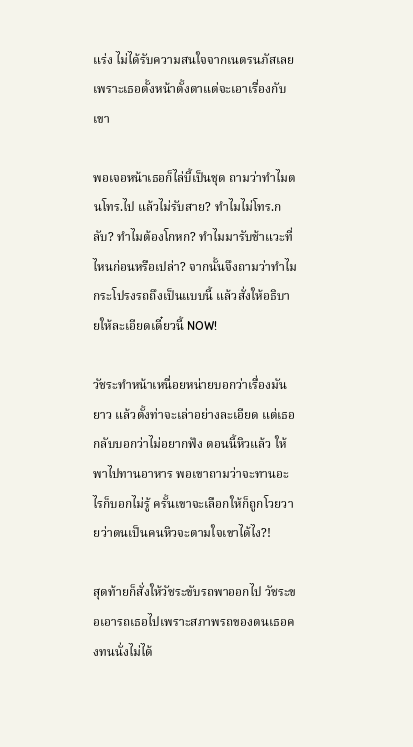แร่ง ไม่ได้รับความสนใจจากเนตรนภัสเลย เพราะเธอตั้งหน้าตั้งตาแต่จะเอาเรื่องกับเขา

พอเจอหน้าเธอก็ไล่บี้เป็นชุด ถามว่าทำไมตนโทร.ไป แล้วไม่รับสาย? ทำไมไม่โทร.กลับ? ทำไมต้องโกหก? ทำไมมารับช้าแวะที่ไหนก่อนหรือเปล่า? จากนั้นจึงถามว่าทำไมกระโปรงรถถึงเป็นแบบนี้ แล้วสั่งให้อธิบายให้ละเอียดเดี๋ยวนี้ NOW!

วัชระทำหน้าเหนื่อยหน่ายบอกว่าเรื่องมันยาว แล้วตั้งท่าจะเล่าอย่างละเอียด แต่เธอกลับบอกว่าไม่อยากฟัง ตอนนี้หิวแล้ว ให้พาไปทานอาหาร พอเขาถามว่าจะทานอะไรก็บอกไม่รู้ ครั้นเขาจะเลือกให้ก็ถูกโวยวายว่าตนเป็นคนหิวจะตามใจเขาได้ไง?!

สุดท้ายก็สั่งให้วัชระขับรถพาออกไป วัชระขอเอารถเธอไปเพราะสภาพรถของตนเธอคงทนนั่งไม่ได้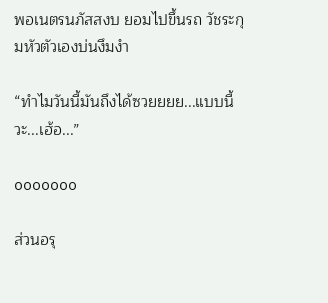พอเนตรนภัสสงบ ยอมไปขึ้นรถ วัชระกุมหัวตัวเองบ่นงึมงำ

“ทำไมวันนี้มันถึงได้ซวยยยย...แบบนี้วะ...เฮ้อ...”

ooooooo

ส่วนอรุ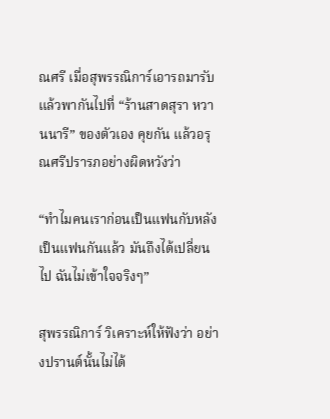ณศรี เมื่อสุพรรณิการ์เอารถมารับแล้วพากันไปที่ “ร้านสาดสุรา หวานนารี” ของตัวเอง คุยกัน แล้วอรุณศรีปรารภอย่างผิดหวังว่า

“ทำไมคนเราก่อนเป็นแฟนกับหลังเป็นแฟนกันแล้ว มันถึงได้เปลี่ยนไป ฉันไม่เข้าใจจริงๆ”

สุพรรณิการ์ วิเคราะห์ให้ฟังว่า อย่างปรานต์นั้นไม่ได้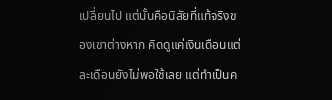เปลี่ยนไป แต่นั้นคือนิสัยที่แท้จริงของเขาต่างหาก คิดดูแค่เงินเดือนแต่ละเดือนยังไม่พอใช้เลย แต่ทำเป็นค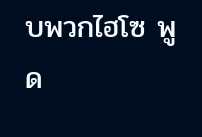บพวกไฮโซ พูด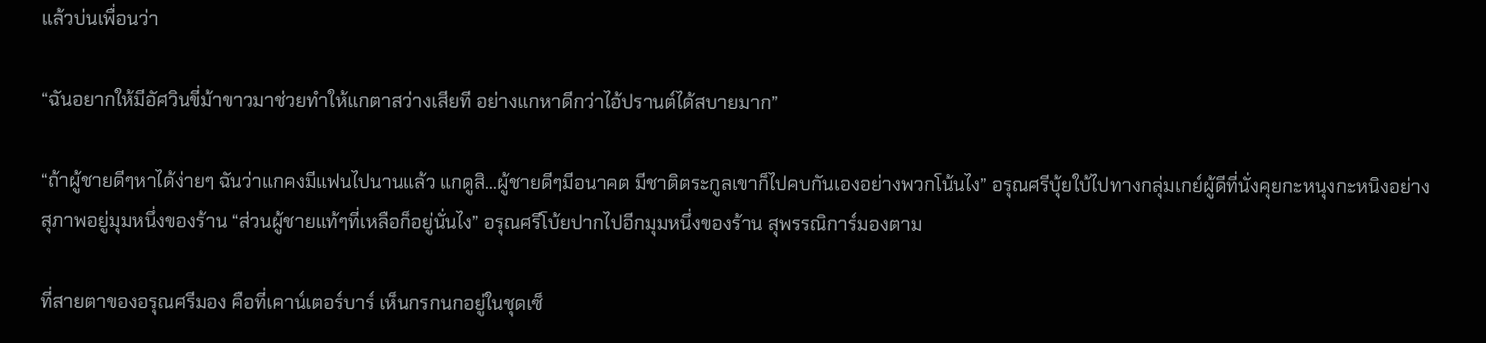แล้วบ่นเพื่อนว่า

“ฉันอยากให้มีอัศวินขี่ม้าขาวมาช่วยทำให้แกตาสว่างเสียที อย่างแกหาดีกว่าไอ้ปรานต์ได้สบายมาก”

“ถ้าผู้ชายดีๆหาได้ง่ายๆ ฉันว่าแกคงมีแฟนไปนานแล้ว แกดูสิ...ผู้ชายดีๆมีอนาคต มีชาติตระกูลเขาก็ไปคบกันเองอย่างพวกโน้นไง” อรุณศรีบุ้ยใบ้ไปทางกลุ่มเกย์ผู้ดีที่นั่งคุยกะหนุงกะหนิงอย่างสุภาพอยู่มุมหนึ่งของร้าน “ส่วนผู้ชายแท้ๆที่เหลือก็อยู่นั่นไง” อรุณศรีโบ้ยปากไปอีกมุมหนึ่งของร้าน สุพรรณิการ์มองตาม

ที่สายตาของอรุณศรีมอง คือที่เคาน์เตอร์บาร์ เห็นกรกนกอยู่ในชุดเซ็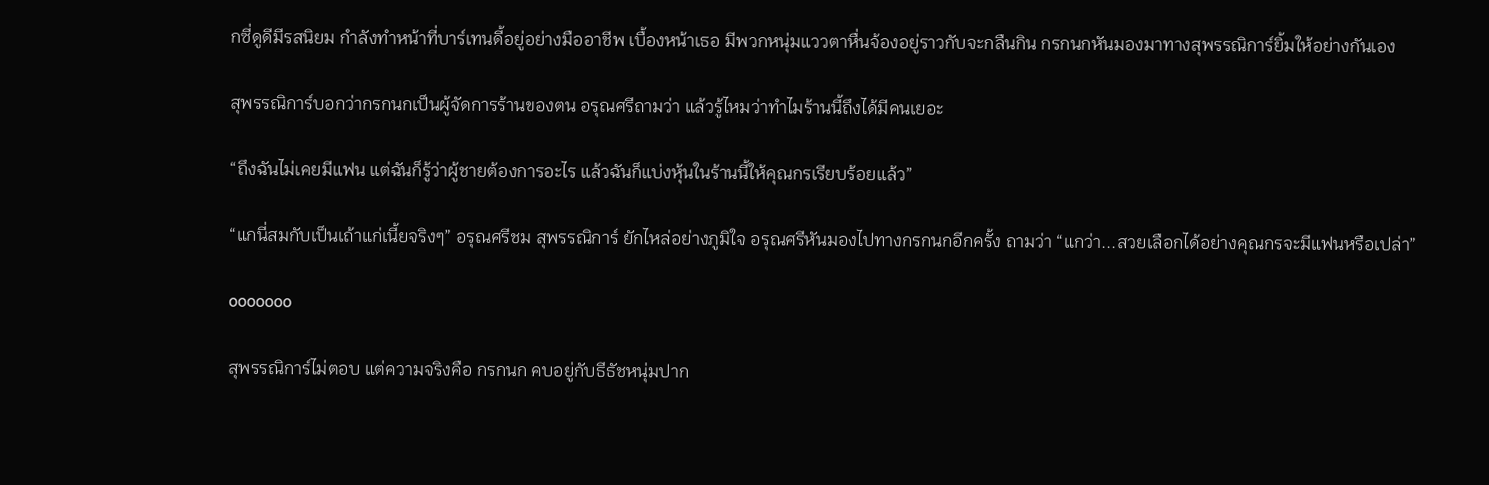กซี่ดูดีมีรสนิยม กำลังทำหน้าที่บาร์เทนดี้อยู่อย่างมืออาชีพ เบื้องหน้าเธอ มีพวกหนุ่มแววตาหื่นจ้องอยู่ราวกับจะกลืนกิน กรกนกหันมองมาทางสุพรรณิการ์ยิ้มให้อย่างกันเอง

สุพรรณิการ์บอกว่ากรกนกเป็นผู้จัดการร้านของตน อรุณศรีถามว่า แล้วรู้ไหมว่าทำไมร้านนี้ถึงได้มีคนเยอะ

“ถึงฉันไม่เคยมีแฟน แต่ฉันก็รู้ว่าผู้ชายต้องการอะไร แล้วฉันก็แบ่งหุ้นในร้านนี้ให้คุณกรเรียบร้อยแล้ว”

“แกนี่สมกับเป็นเถ้าแก่เนี้ยจริงๆ” อรุณศรีชม สุพรรณิการ์ ยักไหล่อย่างภูมิใจ อรุณศรีหันมองไปทางกรกนกอีกครั้ง ถามว่า “แกว่า...สวยเลือกได้อย่างคุณกรจะมีแฟนหรือเปล่า”

ooooooo

สุพรรณิการ์ไม่ตอบ แต่ความจริงคือ กรกนก คบอยู่กับธีธัชหนุ่มปาก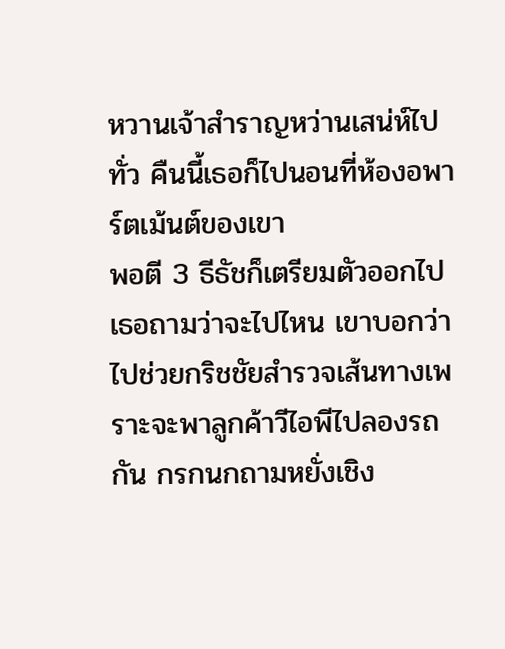หวานเจ้าสำราญหว่านเสน่ห์ไปทั่ว คืนนี้เธอก็ไปนอนที่ห้องอพาร์ตเม้นต์ของเขา
พอตี 3 ธีธัชก็เตรียมตัวออกไป เธอถามว่าจะไปไหน เขาบอกว่าไปช่วยกริชชัยสำรวจเส้นทางเพราะจะพาลูกค้าวีไอพีไปลองรถกัน กรกนกถามหยั่งเชิง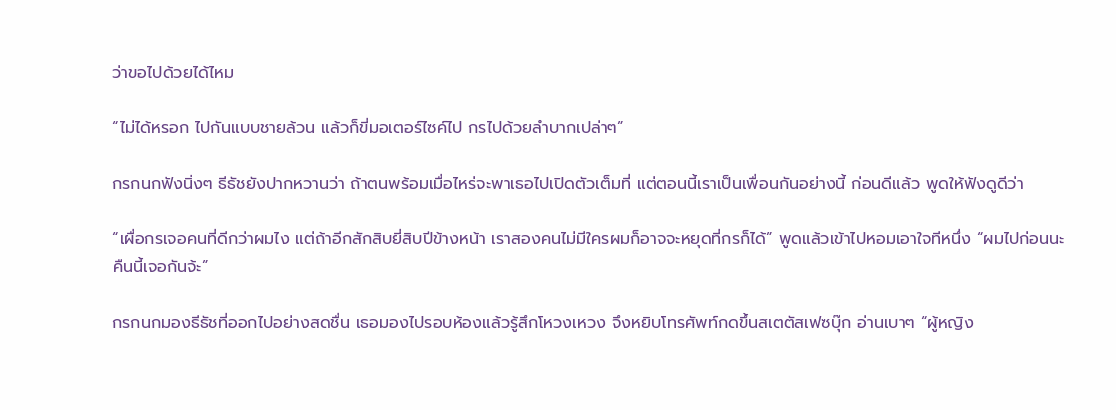ว่าขอไปด้วยได้ไหม

“ไม่ได้หรอก ไปกันแบบชายล้วน แล้วก็ขี่มอเตอร์ไซค์ไป กรไปด้วยลำบากเปล่าๆ”

กรกนกฟังนิ่งๆ ธีธัชยังปากหวานว่า ถ้าตนพร้อมเมื่อไหร่จะพาเธอไปเปิดตัวเต็มที่ แต่ตอนนี้เราเป็นเพื่อนกันอย่างนี้ ก่อนดีแล้ว พูดให้ฟังดูดีว่า

“เผื่อกรเจอคนที่ดีกว่าผมไง แต่ถ้าอีกสักสิบยี่สิบปีข้างหน้า เราสองคนไม่มีใครผมก็อาจจะหยุดที่กรก็ได้” พูดแล้วเข้าไปหอมเอาใจทีหนึ่ง “ผมไปก่อนนะ คืนนี้เจอกันจ้ะ”

กรกนกมองธีธัชที่ออกไปอย่างสดชื่น เธอมองไปรอบห้องแล้วรู้สึกโหวงเหวง จึงหยิบโทรศัพท์กดขึ้นสเตตัสเฟซบุ๊ก อ่านเบาๆ “ผู้หญิง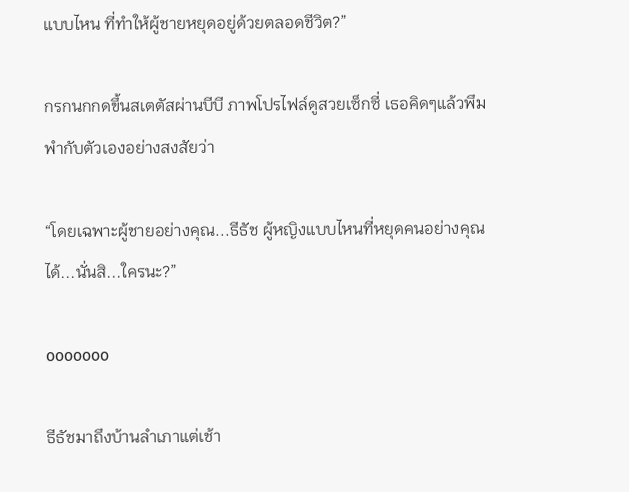แบบไหน ที่ทำให้ผู้ชายหยุดอยู่ด้วยตลอดชีวิต?”

กรกนกกดขึ้นสเตตัสผ่านบีบี ภาพโปรไฟล์ดูสวยเซ็กซี่ เธอคิดๆแล้วพึมพำกับตัวเองอย่างสงสัยว่า

“โดยเฉพาะผู้ชายอย่างคุณ...ธีธัช ผู้หญิงแบบไหนที่หยุดคนอย่างคุณได้...นั่นสิ...ใครนะ?”

ooooooo

ธีธัชมาถึงบ้านลำเภาแต่เช้า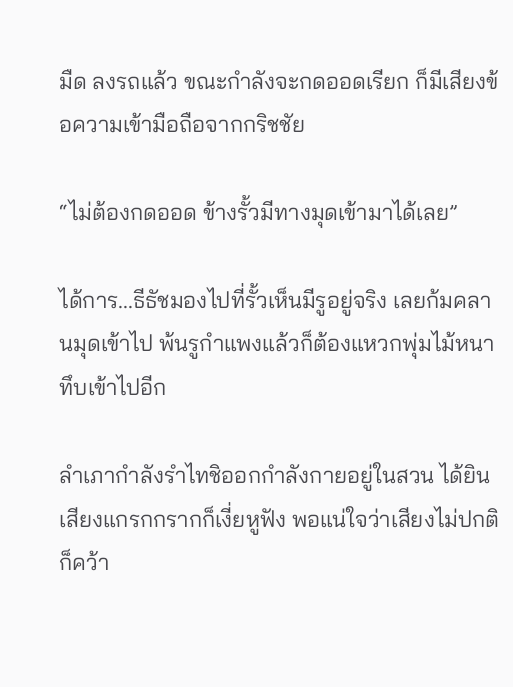มืด ลงรถแล้ว ขณะกำลังจะกดออดเรียก ก็มีเสียงข้อความเข้ามือถือจากกริชชัย

“ไม่ต้องกดออด ข้างรั้วมีทางมุดเข้ามาได้เลย”

ได้การ...ธีธัชมองไปที่รั้วเห็นมีรูอยู่จริง เลยก้มคลานมุดเข้าไป พ้นรูกำแพงแล้วก็ต้องแหวกพุ่มไม้หนาทึบเข้าไปอีก

ลำเภากำลังรำไทชิออกกำลังกายอยู่ในสวน ได้ยินเสียงแกรกกรากก็เงี่ยหูฟัง พอแน่ใจว่าเสียงไม่ปกติก็คว้า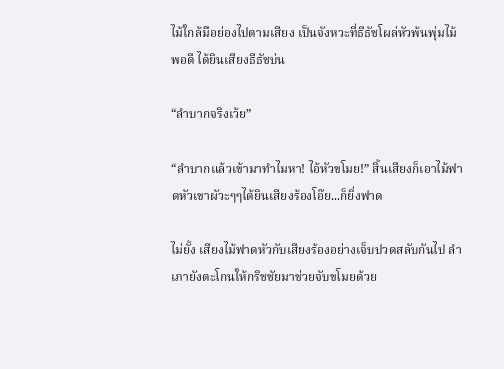ไม้ใกล้มือย่องไปตามเสียง เป็นจังหวะที่ธีธัชโผล่หัวพ้นพุ่มไม้พอดี ได้ยินเสียงธีธัชบ่น

“ลำบากจริงเว้ย”

“ลำบากแล้วเข้ามาทำไมหา! ไอ้หัวขโมย!” สิ้นเสียงก็เอาไม้ฟาดหัวเขาผัวะๆๆได้ยินเสียงร้องโอ๊ย...ก็ยิ่งฟาด

ไม่ยั้ง เสียงไม้ฟาดหัวกับเสียงร้องอย่างเจ็บปวดสลับกันไป ลำเภายังตะโกนให้กริชชัยมาช่วยจับขโมยด้วย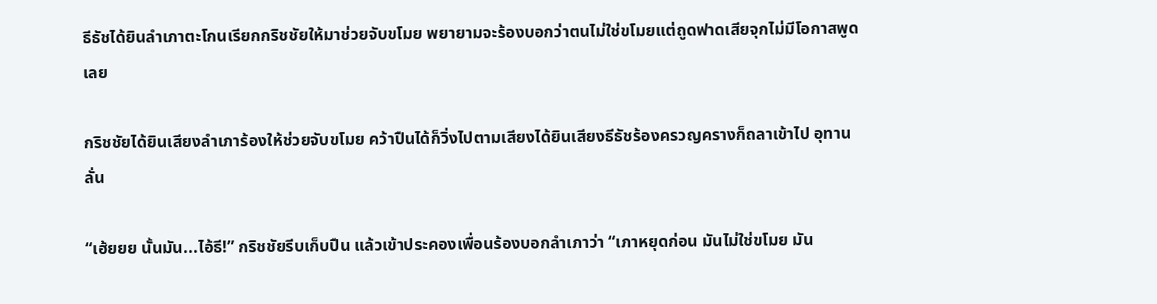ธีธัชได้ยินลำเภาตะโกนเรียกกริชชัยให้มาช่วยจับขโมย พยายามจะร้องบอกว่าตนไม่ใช่ขโมยแต่ถูดฟาดเสียจุกไม่มีโอกาสพูดเลย

กริชชัยได้ยินเสียงลำเภาร้องให้ช่วยจับขโมย คว้าปืนได้ก็วิ่งไปตามเสียงได้ยินเสียงธีธัชร้องครวญครางก็ถลาเข้าไป อุทานลั่น

“เฮ้ยยย นั้นมัน...ไอ้ธี!” กริชชัยรีบเก็บปืน แล้วเข้าประคองเพื่อนร้องบอกลำเภาว่า “เภาหยุดก่อน มันไม่ใช่ขโมย มัน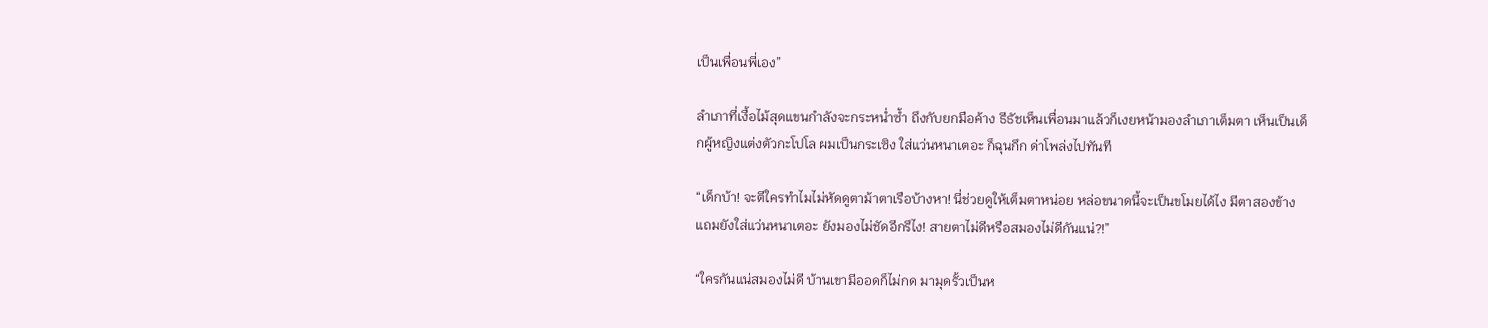เป็นเพื่อนพี่เอง”

ลำเภาที่เงื้อไม้สุดแขนกำลังจะกระหน่ำซ้ำ ถึงกับยกมือค้าง ธีธัชเห็นเพื่อนมาแล้วก็เงยหน้ามองลำเภาเต็มตา เห็นเป็นเด็กผู้หญิงแต่งตัวกะโปโล ผมเป็นกระเซิง ใส่แว่นหนาเตอะ ก็ฉุนกึก ด่าโพล่งไปทันที

“เด็กบ้า! จะตีใครทำไมไม่หัดดูตาม้าตาเรือบ้างหา! นี่ช่วยดูให้เต็มตาหน่อย หล่อขนาดนี้จะเป็นขโมยได้ไง มีตาสองข้างแถมยังใส่แว่นหนาเตอะ ยังมองไม่ชัดอีกรึไง! สายตาไม่ดีหรือสมองไม่ดีกันแน่?!”

“ใครกันแน่สมองไม่ดี บ้านเขามีออดก็ไม่กด มามุดรั้วเป็นห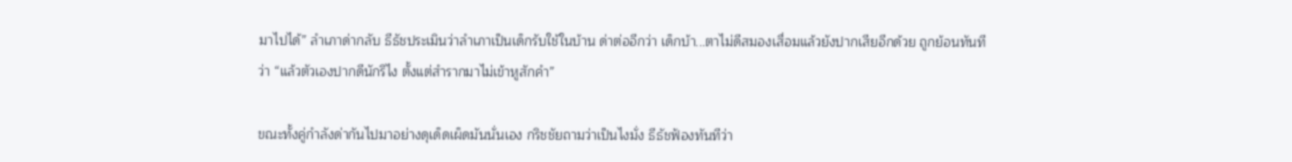มาไปได้” ลำเภาด่ากลับ ธีธัชประเมินว่าลำเภาเป็นเด็กรับใช้ในบ้าน ด่าต่ออีกว่า เด็กบ้า...ตาไม่ดีสมองเสื่อมแล้วยังปากเสียอีกด้วย ถูกย้อนทันทีว่า “แล้วตัวเองปากดีนักรึไง ตั้งแต่สำรากมาไม่เข้าหูสักคำ”

ขณะทั้งคู่กำลังด่ากันไปมาอย่างดุเด็ดเผ็ดมันนั่นเอง กริชชัยถามว่าเป็นไงมั่ง ธีธัชฟ้องทันทีว่า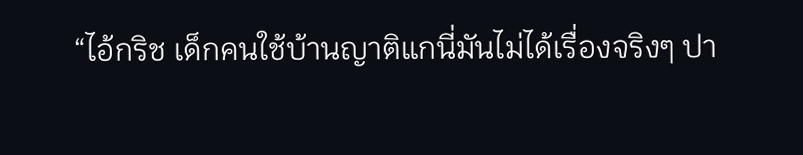“ไอ้กริช เด็กคนใช้บ้านญาติแกนี่มันไม่ได้เรื่องจริงๆ ปา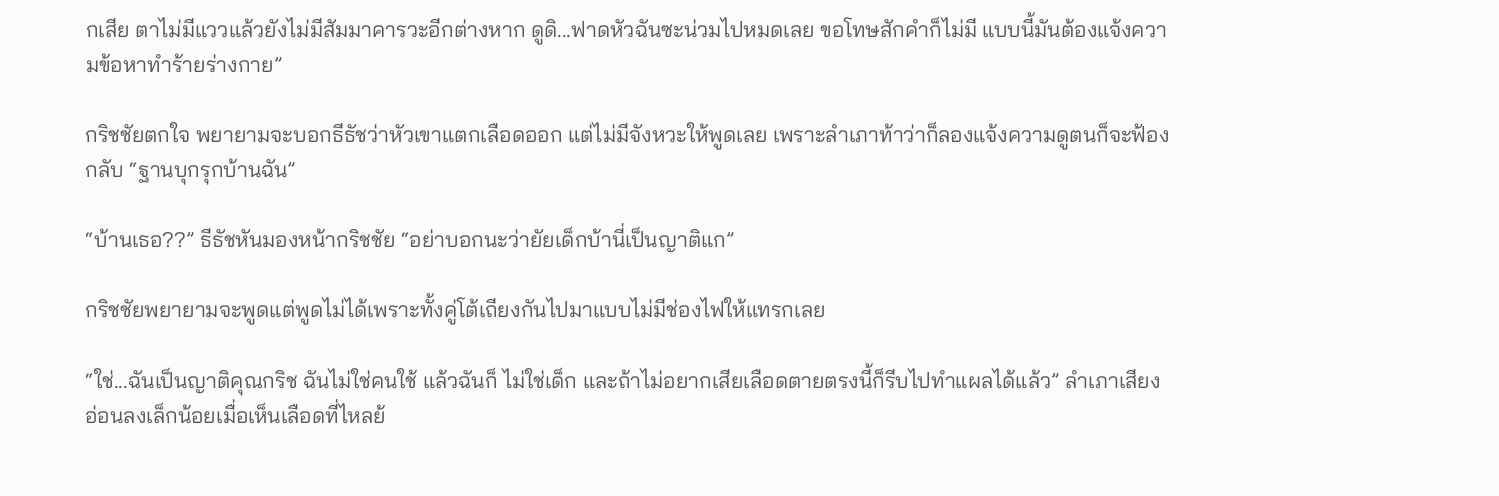กเสีย ตาไม่มีแววแล้วยังไม่มีสัมมาคารวะอีกต่างหาก ดูดิ...ฟาดหัวฉันซะน่วมไปหมดเลย ขอโทษสักคำก็ไม่มี แบบนี้มันต้องแจ้งความข้อหาทำร้ายร่างกาย”

กริชชัยตกใจ พยายามจะบอกธีธัชว่าหัวเขาแตกเลือดออก แต่ไม่มีจังหวะให้พูดเลย เพราะลำเภาท้าว่าก็ลองแจ้งความดูตนก็จะฟ้องกลับ “ฐานบุกรุกบ้านฉัน”

“บ้านเธอ??” ธีธัชหันมองหน้ากริชชัย “อย่าบอกนะว่ายัยเด็กบ้านี่เป็นญาติแก”

กริชชัยพยายามจะพูดแต่พูดไม่ได้เพราะทั้งคู่โต้เถียงกันไปมาแบบไม่มีช่องไฟให้แทรกเลย

“ใช่...ฉันเป็นญาติคุณกริช ฉันไม่ใช่คนใช้ แล้วฉันก็ ไม่ใช่เด็ก และถ้าไม่อยากเสียเลือดตายตรงนี้ก็รีบไปทำแผลได้แล้ว” ลำเภาเสียงอ่อนลงเล็กน้อยเมื่อเห็นเลือดที่ไหลย้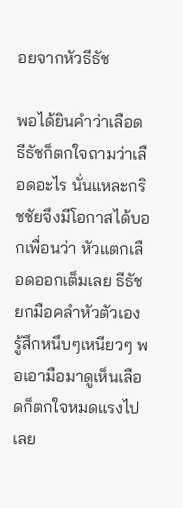อยจากหัวธีธัช

พอได้ยินคำว่าเลือด ธีธัชก็ตกใจถามว่าเลือดอะไร นั่นแหละกริชชัยจึงมีโอกาสได้บอกเพื่อนว่า หัวแตกเลือดออกเต็มเลย ธีธัชยกมือคลำหัวตัวเอง รู้สึกหนึบๆเหนียวๆ พอเอามือมาดูเห็นเลือดก็ตกใจหมดแรงไปเลย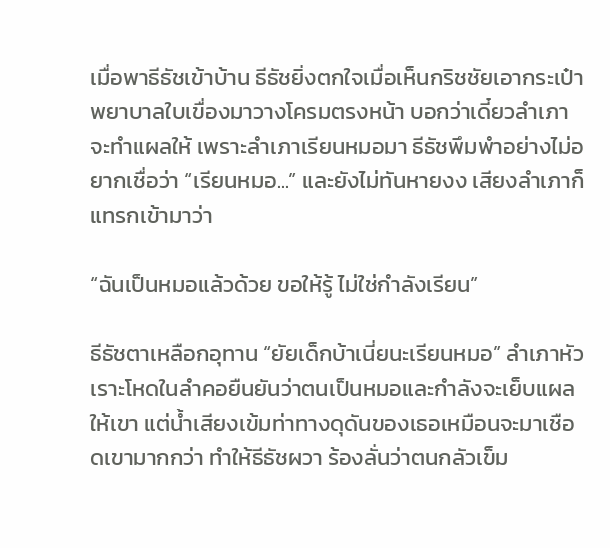เมื่อพาธีธัชเข้าบ้าน ธีธัชยิ่งตกใจเมื่อเห็นกริชชัยเอากระเป๋าพยาบาลใบเขื่องมาวางโครมตรงหน้า บอกว่าเดี๋ยวลำเภาจะทำแผลให้ เพราะลำเภาเรียนหมอมา ธีธัชพึมพำอย่างไม่อยากเชื่อว่า “เรียนหมอ...” และยังไม่ทันหายงง เสียงลำเภาก็แทรกเข้ามาว่า

“ฉันเป็นหมอแล้วด้วย ขอให้รู้ ไม่ใช่กำลังเรียน”

ธีธัชตาเหลือกอุทาน “ยัยเด็กบ้าเนี่ยนะเรียนหมอ” ลำเภาหัวเราะโหดในลำคอยืนยันว่าตนเป็นหมอและกำลังจะเย็บแผลให้เขา แต่น้ำเสียงเข้มท่าทางดุดันของเธอเหมือนจะมาเชือดเขามากกว่า ทำให้ธีธัชผวา ร้องลั่นว่าตนกลัวเข็ม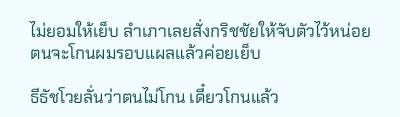ไม่ยอมให้เย็บ ลำเภาเลยสั่งกริชชัยให้จับตัวไว้หน่อย ตนจะโกนผมรอบแผลแล้วค่อยเย็บ

ธีธัชโวยลั่นว่าตนไม่โกน เดี๋ยวโกนแล้ว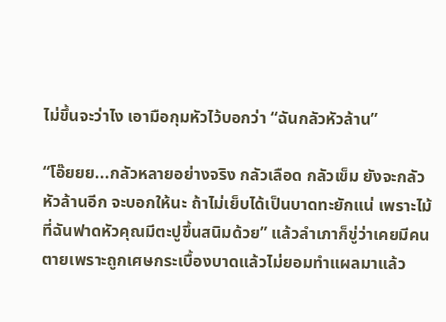ไม่ขึ้นจะว่าไง เอามือกุมหัวไว้บอกว่า “ฉันกลัวหัวล้าน”

“โอ๊ยยย...กลัวหลายอย่างจริง กลัวเลือด กลัวเข็ม ยังจะกลัวหัวล้านอีก จะบอกให้นะ ถ้าไม่เย็บได้เป็นบาดทะยักแน่ เพราะไม้ที่ฉันฟาดหัวคุณมีตะปูขึ้นสนิมด้วย” แล้วลำเภาก็ขู่ว่าเคยมีคนตายเพราะถูกเศษกระเบื้องบาดแล้วไม่ยอมทำแผลมาแล้ว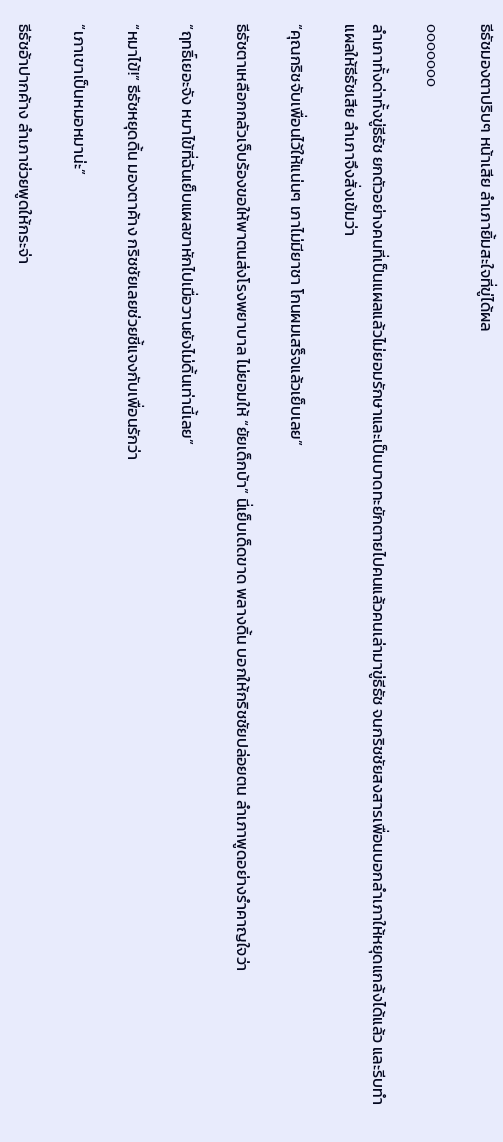ธีธัชมองตาปริบๆ หน้าเสีย ลำเภายิ้มสะใจที่ขู่ได้ผล

ooooooo

ลำเภาทั้งด่าทั้งขู่ธีธัช ยกตัวอย่างคนที่เป็นแผลแล้วไม่ยอมรักษาและเป็นบาดทะยักตายไปคนแล้วคนเล่ามาขู่ธีธัช จนกริชชัยสงสารเพื่อนบอกลำเภาให้หยุดแกล้งได้แล้ว และรีบทำแผลให้ธีธัชเสีย ลำเภาจึงสั่งเข้มว่า

“คุณกริชจับเพื่อนไว้ให้แน่นๆ เภาไม่มียาชา โกนผมเสร็จแล้วเย็บเลย”

ธีธัชตาเหลือกกลัวเจ็บร้องขอให้พาตนส่งโรงพยาบาล ไม่ยอมให้ “ยัยเด็กบ้า” นี่เย็บเด็ดขาด พลางดิ้น บอกให้กริชชัยปล่อยตน ลำเภาพูดอย่างรำคาญใจว่า

“ฤทธิ์เยอะจัง หมาไข้ที่ฉันเย็บแผลขาหักไปเมื่อวานยังไม่ดิ้นเท่านี้เลย”

“หมาไข้!” ธีธัชหยุดดิ้น มองตาค้าง กริชชัยเลยช่วยชี้แจงกับเพื่อนรักว่า

“เภาเขาเป็นหมอหมาน่ะ”

ธีธัชอ้าปากค้าง ลำเภาช่วยพูดให้กระจ่า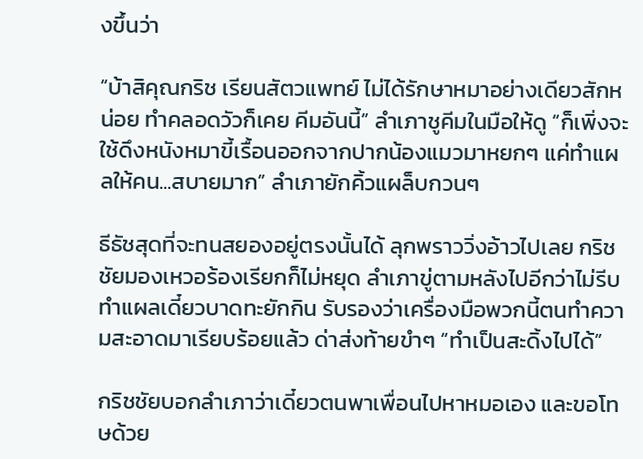งขึ้นว่า

“บ้าสิคุณกริช เรียนสัตวแพทย์ ไม่ได้รักษาหมาอย่างเดียวสักหน่อย ทำคลอดวัวก็เคย คีมอันนี้” ลำเภาชูคีมในมือให้ดู “ก็เพิ่งจะใช้ดึงหนังหมาขี้เรื้อนออกจากปากน้องแมวมาหยกๆ แค่ทำแผลให้คน...สบายมาก” ลำเภายักคิ้วแผล็บกวนๆ

ธีธัชสุดที่จะทนสยองอยู่ตรงนั้นได้ ลุกพราววิ่งอ้าวไปเลย กริชชัยมองเหวอร้องเรียกก็ไม่หยุด ลำเภาขู่ตามหลังไปอีกว่าไม่รีบทำแผลเดี๋ยวบาดทะยักกิน รับรองว่าเครื่องมือพวกนี้ตนทำความสะอาดมาเรียบร้อยแล้ว ด่าส่งท้ายขำๆ “ทำเป็นสะดิ้งไปได้”

กริชชัยบอกลำเภาว่าเดี๋ยวตนพาเพื่อนไปหาหมอเอง และขอโทษด้วย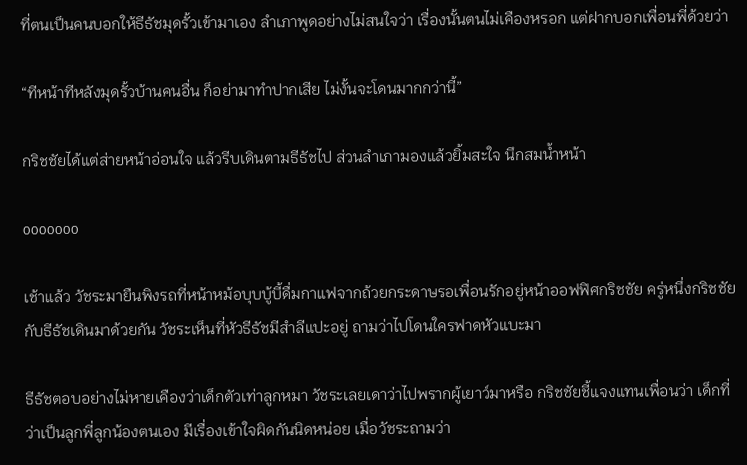ที่ตนเป็นคนบอกให้ธีธัชมุดรั้วเข้ามาเอง ลำเภาพูดอย่างไม่สนใจว่า เรื่องนั้นตนไม่เคืองหรอก แต่ฝากบอกเพื่อนพี่ด้วยว่า

“ทีหน้าทีหลังมุดรั้วบ้านคนอื่น ก็อย่ามาทำปากเสีย ไม่งั้นจะโดนมากกว่านี้”

กริชชัยได้แต่ส่ายหน้าอ่อนใจ แล้วรีบเดินตามธีธัชไป ส่วนลำเภามองแล้วยิ้มสะใจ นึกสมน้ำหน้า

ooooooo

เช้าแล้ว วัชระมายืนพิงรถที่หน้าหม้อบุบบู้บี้ดื่มกาแฟจากถ้วยกระดาษรอเพื่อนรักอยู่หน้าออฟฟิศกริชชัย ครู่หนึ่งกริชชัยกับธีธัชเดินมาด้วยกัน วัชระเห็นที่หัวธีธัชมีสำลีแปะอยู่ ถามว่าไปโดนใครฟาดหัวแบะมา

ธีธัชตอบอย่างไม่หายเคืองว่าเด็กตัวเท่าลูกหมา วัชระเลยเดาว่าไปพรากผู้เยาว์มาหรือ กริชชัยชี้แจงแทนเพื่อนว่า เด็กที่ว่าเป็นลูกพี่ลูกน้องตนเอง มีเรื่องเข้าใจผิดกันนิดหน่อย เมื่อวัชระถามว่า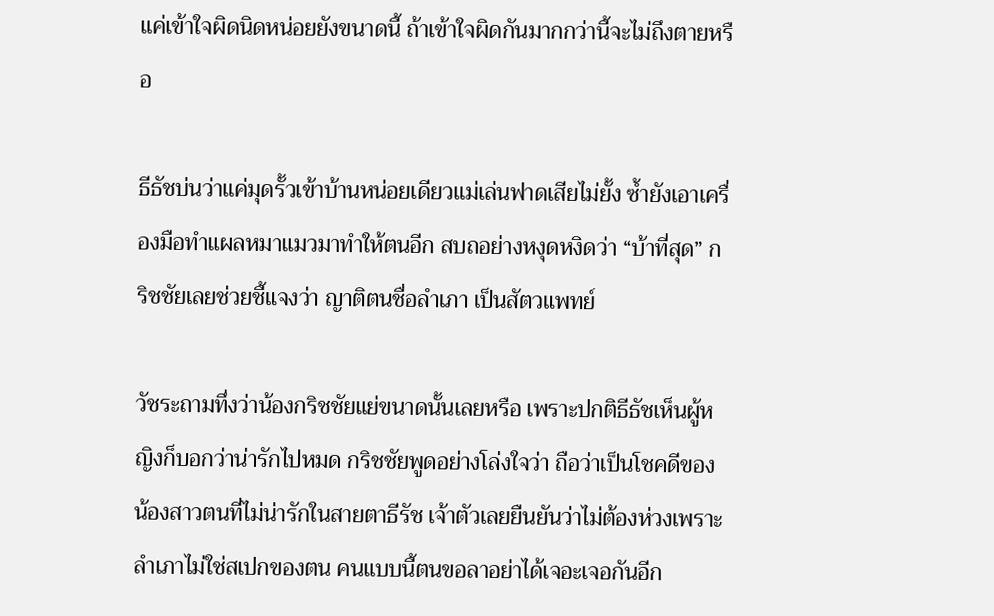แค่เข้าใจผิดนิดหน่อยยังขนาดนี้ ถ้าเข้าใจผิดกันมากกว่านี้จะไม่ถึงตายหรือ

ธีธัชบ่นว่าแค่มุดรั้วเข้าบ้านหน่อยเดียวแม่เล่นฟาดเสียไม่ยั้ง ซ้ำยังเอาเครื่องมือทำแผลหมาแมวมาทำให้ตนอีก สบถอย่างหงุดหงิดว่า “บ้าที่สุด” กริชชัยเลยช่วยชี้แจงว่า ญาติตนชื่อลำเภา เป็นสัตวแพทย์

วัชระถามทึ่งว่าน้องกริชชัยแย่ขนาดนั้นเลยหรือ เพราะปกติธีธัชเห็นผู้หญิงก็บอกว่าน่ารักไปหมด กริชชัยพูดอย่างโล่งใจว่า ถือว่าเป็นโชคดีของน้องสาวตนที่ไม่น่ารักในสายตาธีรัช เจ้าตัวเลยยืนยันว่าไม่ต้องห่วงเพราะลำเภาไม่ใช่สเปกของตน คนแบบนี้ตนขอลาอย่าได้เจอะเจอกันอีก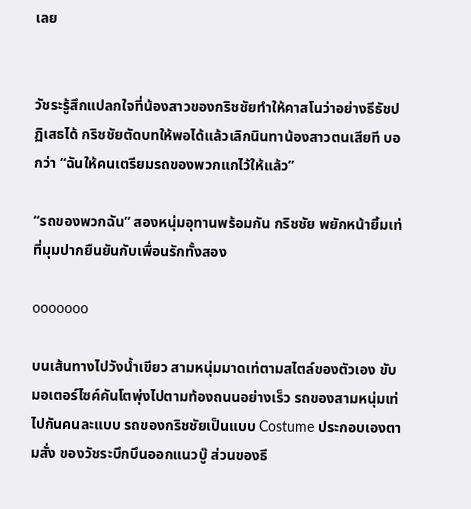เลย


วัชระรู้สึกแปลกใจที่น้องสาวของกริชชัยทำให้คาสโนว่าอย่างธีธัชปฏิเสธได้ กริชชัยตัดบทให้พอได้แล้วเลิกนินทาน้องสาวตนเสียที บอกว่า “ฉันให้คนเตรียมรถของพวกแกไว้ให้แล้ว”

“รถของพวกฉัน” สองหนุ่มอุทานพร้อมกัน กริชชัย พยักหน้ายิ้มเท่ที่มุมปากยืนยันกับเพื่อนรักทั้งสอง

ooooooo

บนเส้นทางไปวังน้ำเขียว สามหนุ่มมาดเท่ตามสไตล์ของตัวเอง ขับมอเตอร์ไซค์คันโตพุ่งไปตามท้องถนนอย่างเร็ว รถของสามหนุ่มเท่ไปกันคนละแบบ รถของกริชชัยเป็นแบบ Costume ประกอบเองตามสั่ง ของวัชระบึกบึนออกแนวบู๊ ส่วนของธี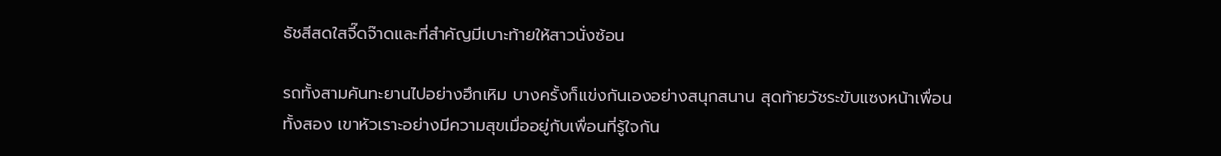ธัชสีสดใสจี๊ดจ๊าดและที่สำคัญมีเบาะท้ายให้สาวนั่งซ้อน

รถทั้งสามคันทะยานไปอย่างฮึกเหิม บางครั้งก็แข่งกันเองอย่างสนุกสนาน สุดท้ายวัชระขับแซงหน้าเพื่อนทั้งสอง เขาหัวเราะอย่างมีความสุขเมื่ออยู่กับเพื่อนที่รู้ใจกัน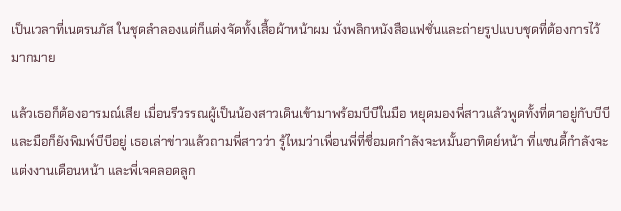เป็นเวลาที่เนตรนภัส ในชุดลำลองแต่ก็แต่งจัดทั้งเสื้อผ้าหน้าผม นั่งพลิกหนังสือแฟชั่นและถ่ายรูปแบบชุดที่ต้องการไว้มากมาย

แล้วเธอก็ต้องอารมณ์เสีย เมื่อนรีวรรณผู้เป็นน้องสาวเดินเข้ามาพร้อมบีบีในมือ หยุดมองพี่สาวแล้วพูดทั้งที่ตาอยู่กับบีบีและมือก็ยังพิมพ์บีบีอยู่ เธอเล่าข่าวแล้วถามพี่สาวว่า รู้ไหมว่าเพื่อนพี่ที่ชื่อมดกำลังจะหมั้นอาทิตย์หน้า ที่แซนดี้กำลังจะแต่งงานเดือนหน้า และพี่เจคลอดลูก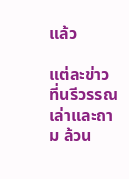แล้ว

แต่ละข่าวที่นรีวรรณเล่าและถาม ล้วน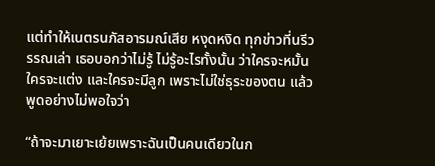แต่ทำให้เนตรนภัสอารมณ์เสีย หงุดหงิด ทุกข่าวที่นรีวรรณเล่า เธอบอกว่าไม่รู้ ไม่รู้อะไรทั้งนั้น ว่าใครจะหมั้น ใครจะแต่ง และใครจะมีลูก เพราะไม่ใช่ธุระของตน แล้วพูดอย่างไม่พอใจว่า

“ถ้าจะมาเยาะเย้ยเพราะฉันเป็นคนเดียวในก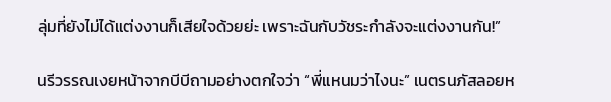ลุ่มที่ยังไม่ได้แต่งงานก็เสียใจด้วยย่ะ เพราะฉันกับวัชระกำลังจะแต่งงานกัน!”

นรีวรรณเงยหน้าจากบีบีถามอย่างตกใจว่า “พี่แหนมว่าไงนะ” เนตรนภัสลอยห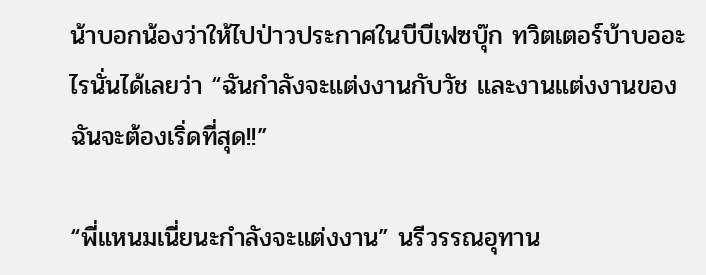น้าบอกน้องว่าให้ไปป่าวประกาศในบีบีเฟซบุ๊ก ทวิตเตอร์บ้าบออะไรนั่นได้เลยว่า “ฉันกำลังจะแต่งงานกับวัช และงานแต่งงานของฉันจะต้องเริ่ดที่สุด!!”

“พี่แหนมเนี่ยนะกำลังจะแต่งงาน” นรีวรรณอุทาน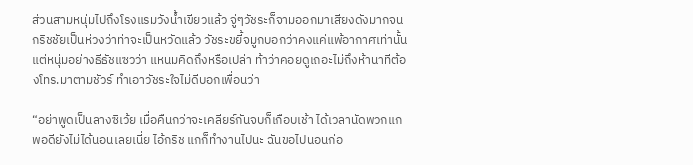ส่วนสามหนุ่มไปถึงโรงแรมวังน้ำเขียวแล้ว จู่ๆวัชระก็จามออกมาเสียงดังมากจนกริชชัยเป็นห่วงว่าท่าจะเป็นหวัดแล้ว วัชระขยี้จมูกบอกว่าคงแค่แพ้อากาศเท่านั้น แต่หนุ่มอย่างธีธัชแซวว่า แหนมคิดถึงหรือเปล่า ท้าว่าคอยดูเถอะไม่ถึงห้านาทีต้องโทร.มาตามชัวร์ ทำเอาวัชระใจไม่ดีบอกเพื่อนว่า

“อย่าพูดเป็นลางซิเว้ย เมื่อคืนกว่าจะเคลียร์กันจบก็เกือบเช้า ได้เวลานัดพวกแกพอดียังไม่ได้นอนเลยเนี่ย ไอ้กริช แกก็ทำงานไปนะ ฉันขอไปนอนก่อ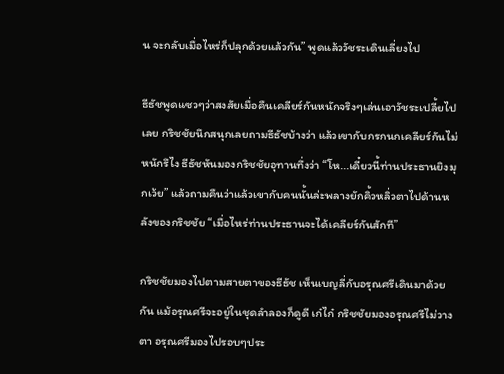น จะกลับเมื่อไหร่ก็ปลุกด้วยแล้วกัน” พูดแล้ววัชระเดินเลี่ยงไป

ธีธัชพูดแซวๆว่าสงสัยเมื่อคืนเคลียร์กันหนักจริงๆเล่นเอาวัชระเปลี้ยไปเลย กริชชัยนึกสนุกเลยถามธีธัชบ้างว่า แล้วเขากับกรกนกเคลียร์กันไม่หนักรึไง ธีธัชหันมองกริชชัยอุทานทึ่งว่า “โห...เดี๋ยวนี้ท่านประธานยิงมุกเว้ย” แล้วถามคืนว่าแล้วเขากับคนนั้นล่ะพลางยักคิ้วหลิ่วตาไปด้านหลังของกริชชัย “เมื่อไหร่ท่านประธานจะได้เคลียร์กันสักที”

กริชชัยมองไปตามสายตาของธีธัช เห็นเบญลี่กับอรุณศรีเดินมาด้วยกัน แม้อรุณศรีจะอยู่ในชุดลำลองก็ดูดี เก๋ไก๋ กริชชัยมองอรุณศรีไม่วางตา อรุณศรีมองไปรอบๆประ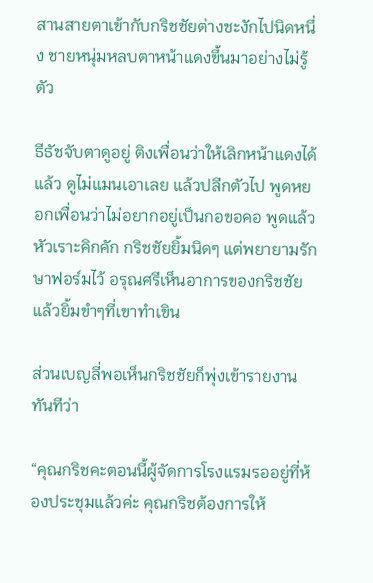สานสายตาเข้ากับกริชชัยต่างชะงักไปนิดหนึ่ง ชายหนุ่มหลบตาหน้าแดงขึ้นมาอย่างไม่รู้ตัว

ธีธัชจับตาดูอยู่ ติงเพื่อนว่าให้เลิกหน้าแดงได้แล้ว ดูไม่แมนเอาเลย แล้วปลีกตัวไป พูดหยอกเพื่อนว่าไม่อยากอยู่เป็นกอขอคอ พูดแล้วหัวเราะคิกคัก กริชชัยยิ้มนิดๆ แต่พยายามรักษาฟอร์มไว้ อรุณศรีเห็นอาการของกริชชัยแล้วยิ้มขำๆที่เขาทำเขิน

ส่วนเบญลี่พอเห็นกริชชัยก็พุ่งเข้ารายงานทันทีว่า

“คุณกริชคะตอนนี้ผู้จัดการโรงแรมรออยู่ที่ห้องประชุมแล้วค่ะ คุณกริชต้องการให้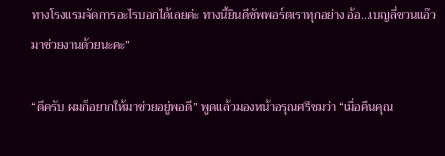ทางโรงแรมจัดการอะไรบอกได้เลยค่ะ ทางนี้ยินดีซัพพอร์ตเราทุกอย่าง อ้อ...เบญลี่ชวนแอ๊วมาช่วยงานด้วยนะคะ”

“ดีครับ ผมก็อยากให้มาช่วยอยู่พอดี” พูดแล้วมองหน้าอรุณศรีชมว่า “เมื่อคืนคุณ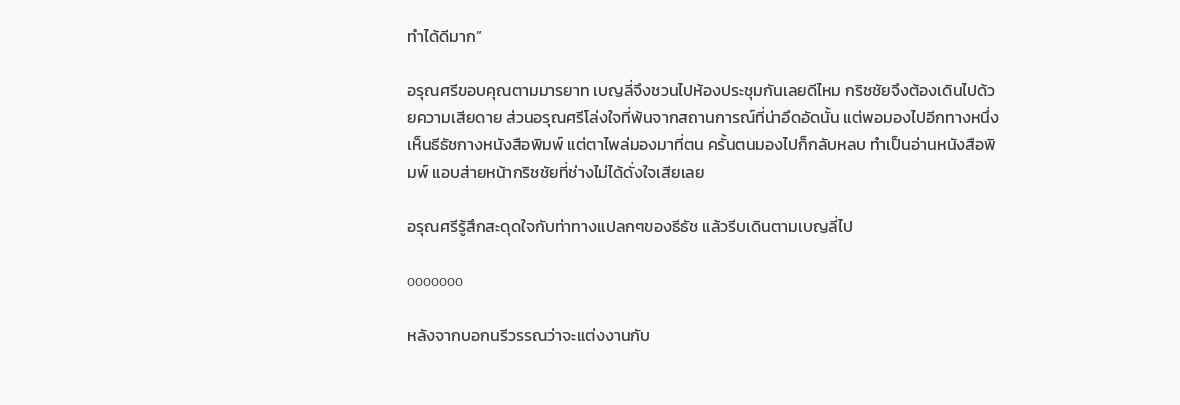ทำได้ดีมาก”

อรุณศรีขอบคุณตามมารยาท เบญลี่จึงชวนไปห้องประชุมกันเลยดีไหม กริชชัยจึงต้องเดินไปด้วยความเสียดาย ส่วนอรุณศรีโล่งใจที่พ้นจากสถานการณ์ที่น่าอึดอัดนั้น แต่พอมองไปอีกทางหนึ่งเห็นธีธัชกางหนังสือพิมพ์ แต่ตาไพล่มองมาที่ตน ครั้นตนมองไปก็กลับหลบ ทำเป็นอ่านหนังสือพิมพ์ แอบส่ายหน้ากริชชัยที่ช่างไม่ได้ดั่งใจเสียเลย

อรุณศรีรู้สึกสะดุดใจกับท่าทางแปลกๆของธีธัช แล้วรีบเดินตามเบญลี่ไป

ooooooo

หลังจากบอกนรีวรรณว่าจะแต่งงานกับ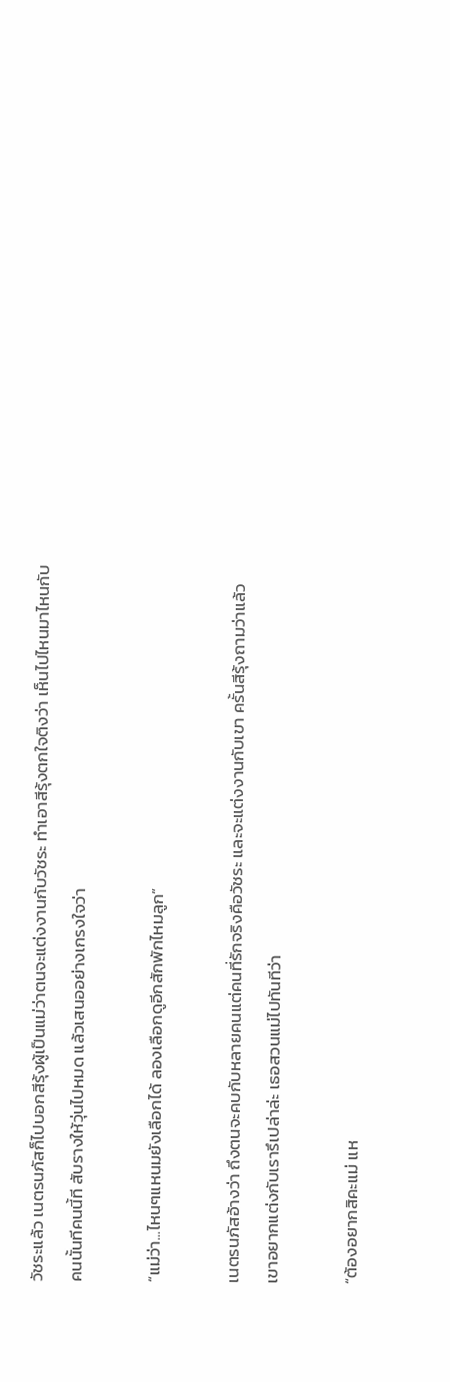วัชระแล้ว เนตรนภัสก็ไปบอกสีรุ้งผู้เป็นแม่ว่าตนจะแต่งงานกับวัชระ ทำเอาสีรุ้งตกใจติงว่า เห็นไปไหนมาไหนกับคนนั้นทีคนนี้ที สับรางให้วุ่นไปหมด แล้วเสนออย่างเกรงใจว่า

“แม่ว่า...ไหนๆแหนมยังเลือกได้ ลองเลือกดูอีกสักพักไหมลูก”

เนตรนภัสอ้างว่า ถึงตนจะคบกับหลายคนแต่คนที่รักจริงคือวัชระ และจะแต่งงานกับเขา ครั้นสีรุ้งถามว่าแล้วเขาอยากแต่งกับเรารึเปล่าล่ะ เธอสวนแม่ไปทันทีว่า

“ต้องอยากสิคะแม่ แห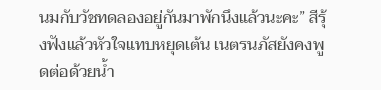นมกับวัชทดลองอยู่กันมาพักนึงแล้วนะคะ” สีรุ้งฟังแล้วหัวใจแทบหยุดเต้น เนตรนภัสยังคงพูดต่อด้วยน้ำ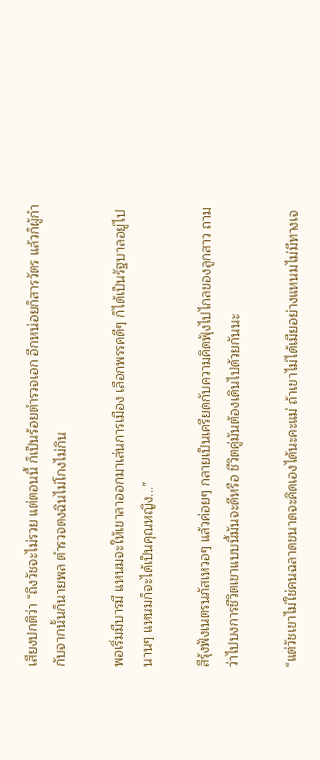เสียงปกติว่า “ถึงวัชจะไม่รวย แต่ตอนนี้ ก็เป็นร้อยตำรวจเอก อีกหน่อยก็สารวัตร แล้วก็ผู้กำกับจากนั้นก็นายพล ตำรวจตงฉินไม่โกงไม่กิน

พอเริ่มมีบารมี แหนมจะให้เขาลาออกมาเล่นการเมือง เลือกพรรคดีๆ ก็ได้เป็นรัฐบาลอยู่ไปนานๆ แหนมก็จะได้เป็นคุณหญิง...”

สีรุ้งฟังเนตรนภัสเหวอๆ แล้วค่อยๆ กลายเป็นเครียดกับความคิดฟุ้งไปไกลของลูกสาว ถามว่าไปบงการชีวิตเขาแบบนี้มันจะดีหรือ ชีวิตคู่มันต้องเดินไปด้วยกันนะ

“แต่วัชเขาไม่ใช่คนฉลาดขนาดจะคิดเองได้นะคะแม่ ถ้าเขาไม่ได้เมียอย่างแหนมไม่มีทางเจ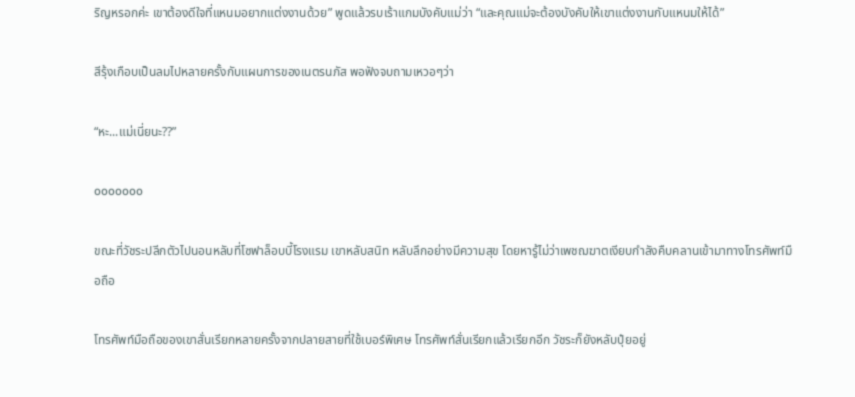ริญหรอกค่ะ เขาต้องดีใจที่แหนมอยากแต่งงานด้วย” พูดแล้วรบเร้าแกมบังคับแม่ว่า “และคุณแม่จะต้องบังคับให้เขาแต่งงานกับแหนมให้ได้”

สีรุ้งเกือบเป็นลมไปหลายครั้งกับแผนการของเนตรนภัส พอฟังจบถามเหวอๆว่า

“หะ...แม่เนี่ยนะ??”

ooooooo

ขณะที่วัชระปลีกตัวไปนอนหลับที่โซฟาล็อบบี้โรงแรม เขาหลับสนิท หลับลึกอย่างมีความสุข โดยหารู้ไม่ว่าเพชฌฆาตเงียบกำลังคืบคลานเข้ามาทางโทรศัพท์มือถือ

โทรศัพท์มือถือของเขาสั่นเรียกหลายครั้งจากปลายสายที่ใช้เบอร์พิเศษ โทรศัพท์สั่นเรียกแล้วเรียกอีก วัชระก็ยังหลับปุ๋ยอยู่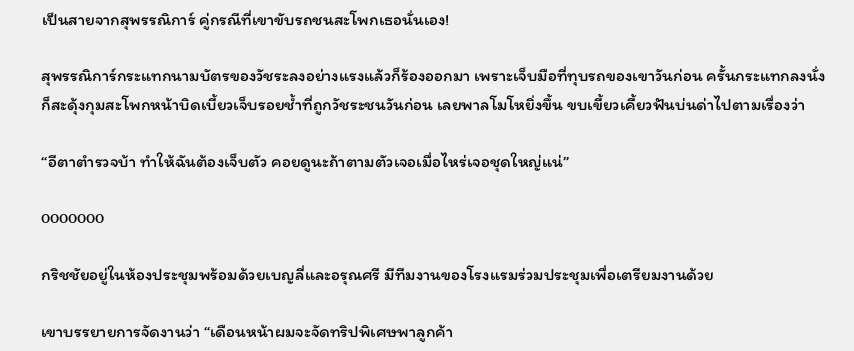เป็นสายจากสุพรรณิการ์ คู่กรณีที่เขาขับรถชนสะโพกเธอนั่นเอง!

สุพรรณิการ์กระแทกนามบัตรของวัชระลงอย่างแรงแล้วก็ร้องออกมา เพราะเจ็บมือที่ทุบรถของเขาวันก่อน ครั้นกระแทกลงนั่งก็สะดุ้งกุมสะโพกหน้าบิดเบี้ยวเจ็บรอยช้ำที่ถูกวัชระชนวันก่อน เลยพาลโมโหยิ่งขึ้น ขบเขี้ยวเคี้ยวฟันบ่นด่าไปตามเรื่องว่า

“อีตาตำรวจบ้า ทำให้ฉันต้องเจ็บตัว คอยดูนะถ้าตามตัวเจอเมื่อไหร่เจอชุดใหญ่แน่”

ooooooo

กริชชัยอยู่ในห้องประชุมพร้อมด้วยเบญลี่และอรุณศรี มีทีมงานของโรงแรมร่วมประชุมเพื่อเตรียมงานด้วย

เขาบรรยายการจัดงานว่า “เดือนหน้าผมจะจัดทริปพิเศษพาลูกค้า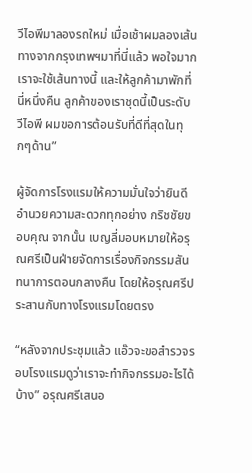วีไอพีมาลองรถใหม่ เมื่อเช้าผมลองเส้นทางจากกรุงเทพฯมาที่นี่แล้ว พอใจมาก เราจะใช้เส้นทางนี้ และให้ลูกค้ามาพักที่นี่หนึ่งคืน ลูกค้าของเราชุดนี้เป็นระดับ วีไอพี ผมขอการต้อนรับที่ดีที่สุดในทุกๆด้าน”

ผู้จัดการโรงแรมให้ความมั่นใจว่ายินดีอำนวยความสะดวกทุกอย่าง กริชชัยขอบคุณ จากนั้น เบญลี่มอบหมายให้อรุณศรีเป็นฝ่ายจัดการเรื่องกิจกรรมสันทนาการตอนกลางคืน โดยให้อรุณศรีประสานกับทางโรงแรมโดยตรง

“หลังจากประชุมแล้ว แอ๊วจะขอสำรวจรอบโรงแรมดูว่าเราจะทำกิจกรรมอะไรได้บ้าง” อรุณศรีเสนอ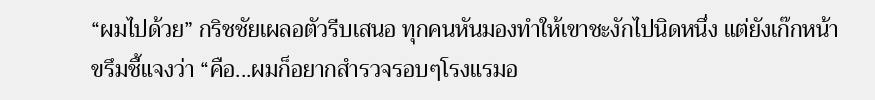“ผมไปด้วย” กริชชัยเผลอตัวรีบเสนอ ทุกคนหันมองทำให้เขาชะงักไปนิดหนึ่ง แต่ยังเก๊กหน้าขรึมชี้แจงว่า “คือ...ผมก็อยากสำรวจรอบๆโรงแรมอ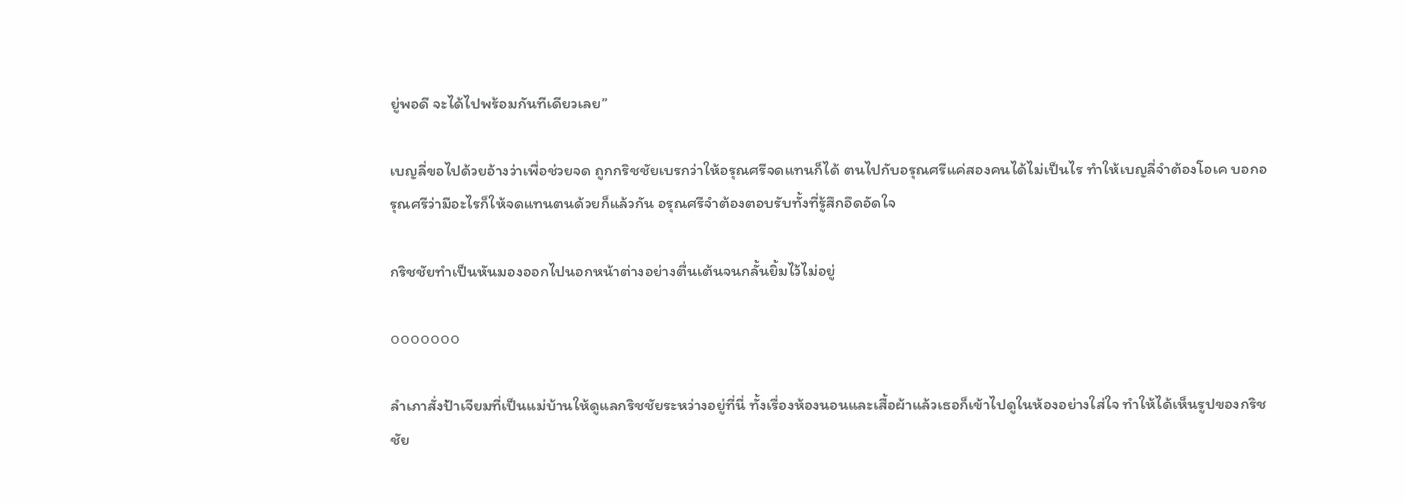ยู่พอดี จะได้ไปพร้อมกันทีเดียวเลย”

เบญลี่ขอไปด้วยอ้างว่าเพื่อช่วยจด ถูกกริชชัยเบรกว่าให้อรุณศรีจดแทนก็ได้ ตนไปกับอรุณศรีแค่สองคนได้ไม่เป็นไร ทำให้เบญลี่จำต้องโอเค บอกอรุณศรีว่ามีอะไรก็ให้จดแทนตนด้วยก็แล้วกัน อรุณศรีจำต้องตอบรับทั้งที่รู้สึกอึดอัดใจ

กริชชัยทำเป็นหันมองออกไปนอกหน้าต่างอย่างตื่นเต้นจนกลั้นยิ้มไว้ไม่อยู่

ooooooo

ลำเภาสั่งป้าเจียมที่เป็นแม่บ้านให้ดูแลกริชชัยระหว่างอยู่ที่นี่ ทั้งเรื่องห้องนอนและเสื้อผ้าแล้วเธอก็เข้าไปดูในห้องอย่างใส่ใจ ทำให้ได้เห็นรูปของกริชชัย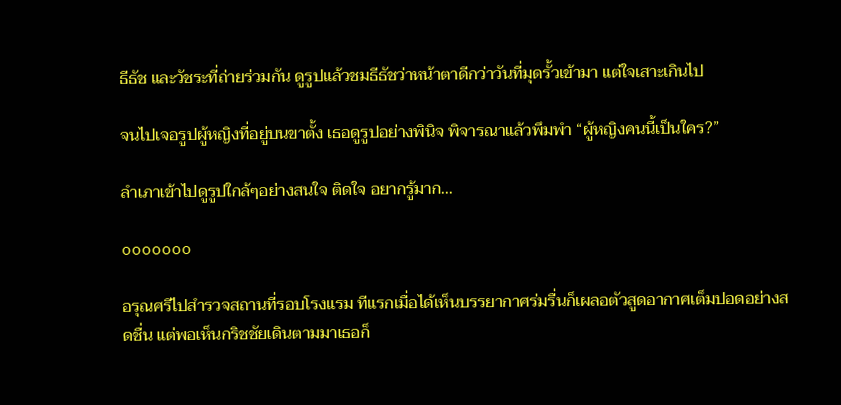ธีธัช และวัชระที่ถ่ายร่วมกัน ดูรูปแล้วชมธีธัชว่าหน้าตาดีกว่าวันที่มุดรั้วเข้ามา แต่ใจเสาะเกินไป

จนไปเจอรูปผู้หญิงที่อยู่บนขาตั้ง เธอดูรูปอย่างพินิจ พิจารณาแล้วพึมพำ “ผู้หญิงคนนี้เป็นใคร?”

ลำเภาเข้าไปดูรูปใกล้ๆอย่างสนใจ ติดใจ อยากรู้มาก...

ooooooo

อรุณศรีไปสำรวจสถานที่รอบโรงแรม ทีแรกเมื่อได้เห็นบรรยากาศร่มรื่นก็เผลอตัวสูดอากาศเต็มปอดอย่างสดชื่น แต่พอเห็นกริชชัยเดินตามมาเธอก็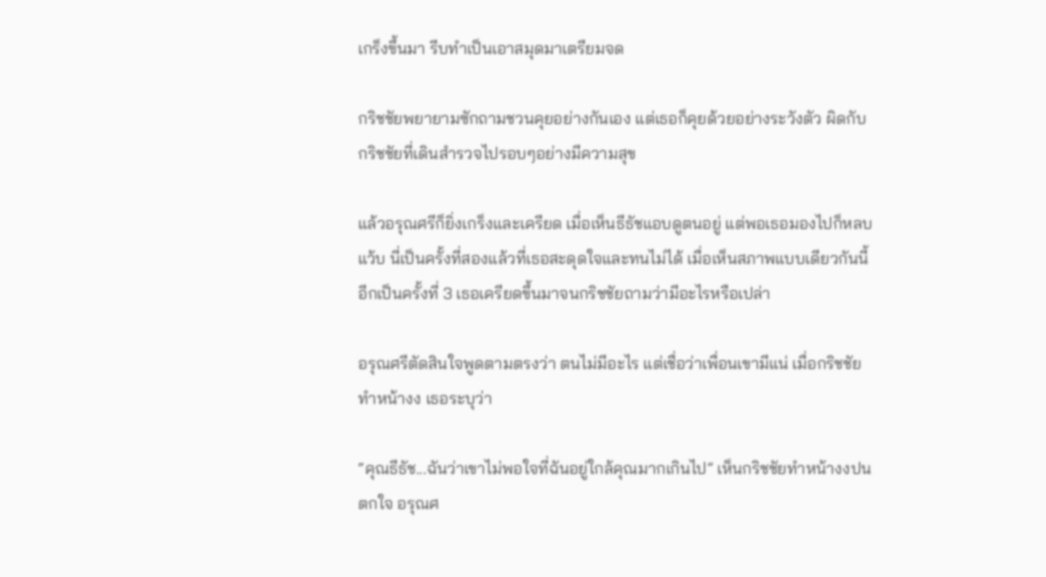เกร็งขึ้นมา รีบทำเป็นเอาสมุดมาเตรียมจด

กริชชัยพยายามซักถามชวนคุยอย่างกันเอง แต่เธอก็คุยด้วยอย่างระวังตัว ผิดกับกริชชัยที่เดินสำรวจไปรอบๆอย่างมีความสุข

แล้วอรุณศรีก็ยิ่งเกร็งและเครียด เมื่อเห็นธีธัชแอบดูตนอยู่ แต่พอเธอมองไปก็หลบแว้บ นี่เป็นครั้งที่สองแล้วที่เธอสะดุดใจและทนไม่ได้ เมื่อเห็นสภาพแบบเดียวกันนี้อีกเป็นครั้งที่ 3 เธอเครียดขึ้นมาจนกริชชัยถามว่ามีอะไรหรือเปล่า

อรุณศรีตัดสินใจพูดตามตรงว่า ตนไม่มีอะไร แต่เชื่อว่าเพื่อนเขามีแน่ เมื่อกริชชัยทำหน้างง เธอระบุว่า

“คุณธีธัช...ฉันว่าเขาไม่พอใจที่ฉันอยู่ใกล้คุณมากเกินไป” เห็นกริชชัยทำหน้างงปนตกใจ อรุณศ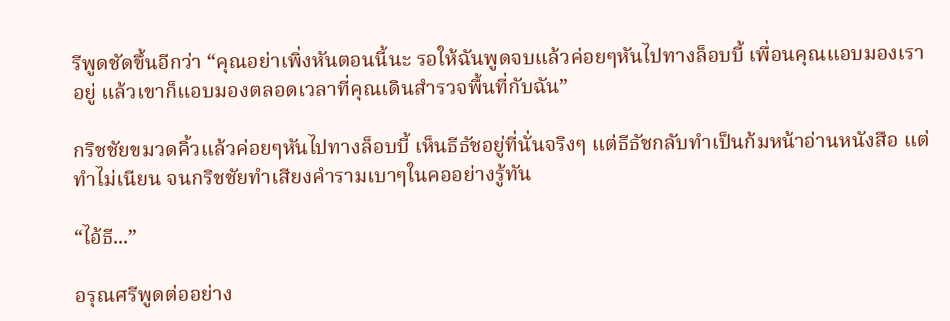รีพูดชัดขึ้นอีกว่า “คุณอย่าเพิ่งหันตอนนี้นะ รอให้ฉันพูดจบแล้วค่อยๆหันไปทางล็อบบี้ เพื่อนคุณแอบมองเราอยู่ แล้วเขาก็แอบมองตลอดเวลาที่คุณเดินสำรวจพื้นที่กับฉัน”

กริชชัยขมวดคิ้วแล้วค่อยๆหันไปทางล็อบบี้ เห็นธีธัชอยู่ที่นั่นจริงๆ แต่ธีธัชกลับทำเป็นก้มหน้าอ่านหนังสือ แต่ทำไม่เนียน จนกริชชัยทำเสียงคำรามเบาๆในคออย่างรู้ทัน

“ไอ้ธี...”

อรุณศรีพูดต่ออย่าง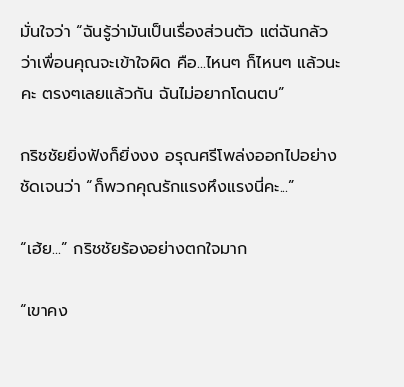มั่นใจว่า “ฉันรู้ว่ามันเป็นเรื่องส่วนตัว แต่ฉันกลัวว่าเพื่อนคุณจะเข้าใจผิด คือ...ไหนๆ ก็ไหนๆ แล้วนะคะ ตรงๆเลยแล้วกัน ฉันไม่อยากโดนตบ”

กริชชัยยิ่งฟังก็ยิ่งงง อรุณศรีโพล่งออกไปอย่างชัดเจนว่า “ก็พวกคุณรักแรงหึงแรงนี่คะ...”

“เฮ้ย...” กริชชัยร้องอย่างตกใจมาก

“เขาคง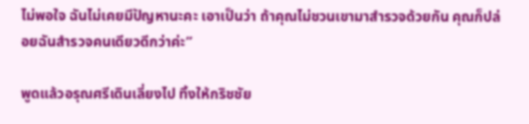ไม่พอใจ ฉันไม่เคยมีปัญหานะคะ เอาเป็นว่า ถ้าคุณไม่ชวนเขามาสำรวจด้วยกัน คุณก็ปล่อยฉันสำรวจคนเดียวดีกว่าค่ะ”

พูดแล้วอรุณศรีเดินเลี่ยงไป ทิ้งให้กริชชัย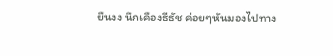ยืนงง นึกเคืองธีธัช ค่อยๆหันมองไปทาง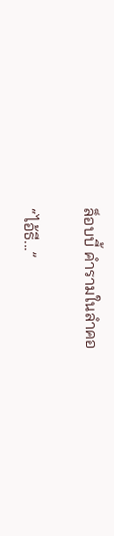ล็อบบี้ คำรามในลำคอ

“ไอ้ธี...”